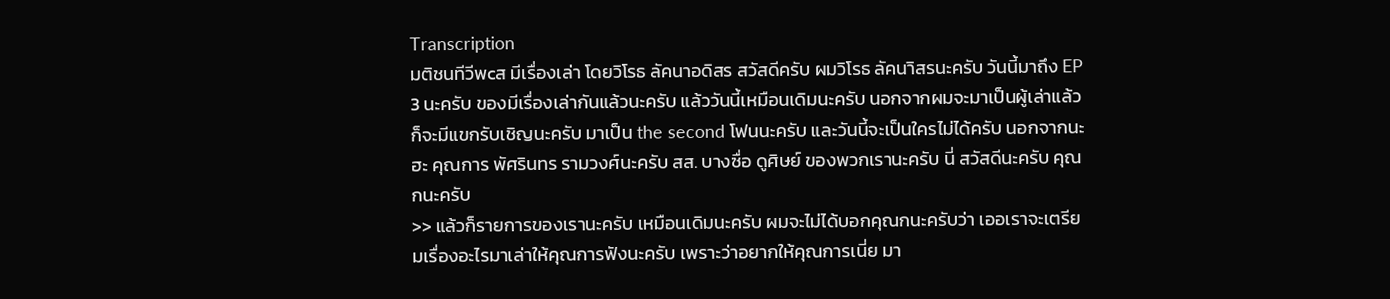Transcription
มติชนทีวีพcส มีเรื่องเล่า โดยวิโรธ ลัคนาอดิสร สวัสดีครับ ผมวิโรธ ลัคนาิสรนะครับ วันนี้มาถึง EP 3 นะครับ ของมีเรื่องเล่ากันแล้วนะครับ แล้ววันนี้เหมือนเดิมนะครับ นอกจากผมจะมาเป็นผู้เล่าแล้ว ก็จะมีแขกรับเชิญนะครับ มาเป็น the second โฟนนะครับ และวันนี้จะเป็นใครไม่ได้ครับ นอกจากนะฮะ คุณการ พัศรินทร รามวงศ์นะครับ สส. บางซื่อ ดูศิษย์ ของพวกเรานะครับ นี่ สวัสดีนะครับ คุณกนะครับ
>> แล้วก็รายการของเรานะครับ เหมือนเดิมนะครับ ผมจะไม่ได้บอกคุณกนะครับว่า เออเราจะเตรียมเรื่องอะไรมาเล่าให้คุณการฟังนะครับ เพราะว่าอยากให้คุณการเนี่ย มา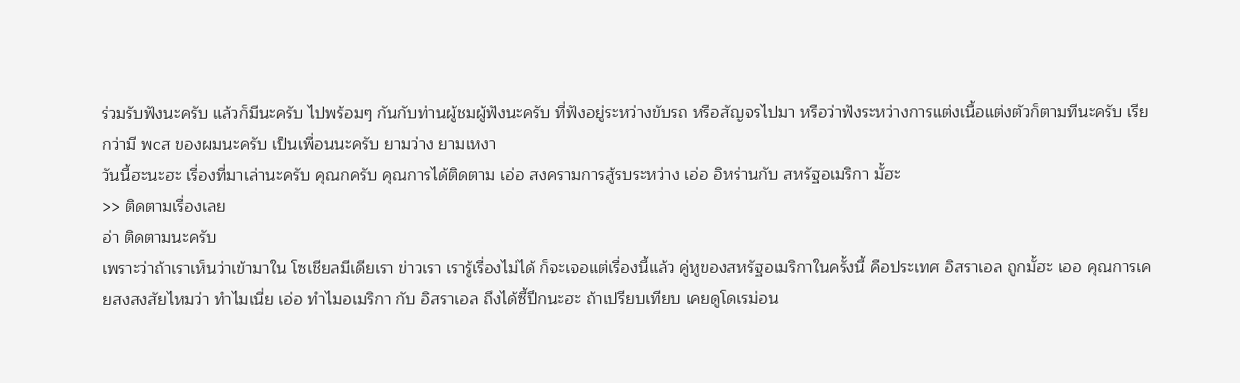ร่วมรับฟังนะครับ แล้วก็มีนะครับ ไปพร้อมๆ กันกับท่านผู้ชมผู้ฟังนะครับ ที่ฟังอยู่ระหว่างขับรถ หรือสัญจรไปมา หรือว่าฟังระหว่างการแต่งเนื้อแต่งตัวก็ตามทีนะครับ เรียกว่ามี พcส ของผมนะครับ เป็นเพื่อนนะครับ ยามว่าง ยามเหงา
วันนี้ฮะนะฮะ เรื่องที่มาเล่านะครับ คุณกครับ คุณการได้ติดตาม เอ่อ สงครามการสู้รบระหว่าง เอ่อ อิหร่านกับ สหรัฐอเมริกา มั้ฮะ
>> ติดตามเรื่องเลย
อ่า ติดตามนะครับ
เพราะว่าถ้าเราเห็นว่าเข้ามาใน โซเชียลมีเดียเรา ข่าวเรา เรารู้เรื่องไม่ได้ ก็จะเจอแต่เรื่องนี้แล้ว คู่หูของสหรัฐอเมริกาในครั้งนี้ คือประเทศ อิสราเอล ถูกมั้ฮะ เออ คุณการเคยสงสงสัยไหมว่า ทำไมเนี่ย เอ่อ ทำไมอเมริกา กับ อิสราเอล ถึงได้ซี้ปึกนะฮะ ถ้าเปรียบเทียบ เคยดูโดเรม่อน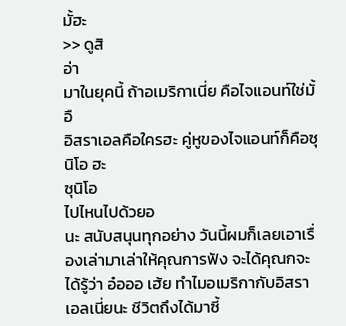มั้ฮะ
>> ดูสิ
อ่า
มาในยุคนี้ ถ้าอเมริกาเนี่ย คือไจแอนท์ใช่มั้
อื
อิสราเอลคือใครฮะ คู่หูของไจแอนท์ก็คือซุนิโอ ฮะ
ซุนิโอ
ไปไหนไปด้วยอ
นะ สนับสนุนทุกอย่าง วันนี้ผมก็เลยเอาเรื่องเล่ามาเล่าให้คุณการฟัง จะได้คุณกจะ ได้รู้ว่า อ๋อออ เฮ้ย ทำไมอเมริกากับอิสราเอลเนี่ยนะ ชีวิตถึงได้มาซี้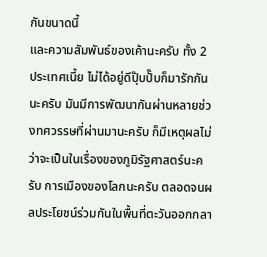กันขนาดนี้
และความสัมพันธ์ของเค้านะครับ ทั้ง 2 ประเทศเนี้ย ไม่ได้อยู่ดีปุ๊บปั๊บก็มารักกันนะครับ มันมีการพัฒนากันผ่านหลายช่วงทศวรรษที่ผ่านมานะครับ ก็มีเหตุผลไม่ว่าจะเป็นในเรื่องของภูมิรัฐศาสตร์นะครับ การเมืองของโลกนะครับ ตลอดจนผลประโยชน์ร่วมกันในพื้นที่ตะวันออกกลา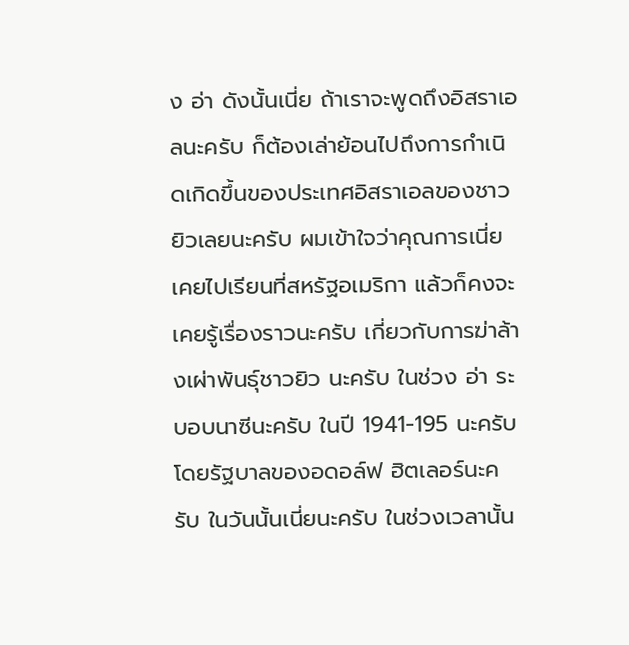ง อ่า ดังนั้นเนี่ย ถ้าเราจะพูดถึงอิสราเอลนะครับ ก็ต้องเล่าย้อนไปถึงการกำเนิดเกิดขึ้นของประเทศอิสราเอลของชาวยิวเลยนะครับ ผมเข้าใจว่าคุณการเนี่ย เคยไปเรียนที่สหรัฐอเมริกา แล้วก็คงจะเคยรู้เรื่องราวนะครับ เกี่ยวกับการฆ่าล้างเผ่าพันธุ์ชาวยิว นะครับ ในช่วง อ่า ระบอบนาซีนะครับ ในปี 1941-195 นะครับ โดยรัฐบาลของอดอล์ฟ ฮิตเลอร์นะครับ ในวันนั้นเนี่ยนะครับ ในช่วงเวลานั้น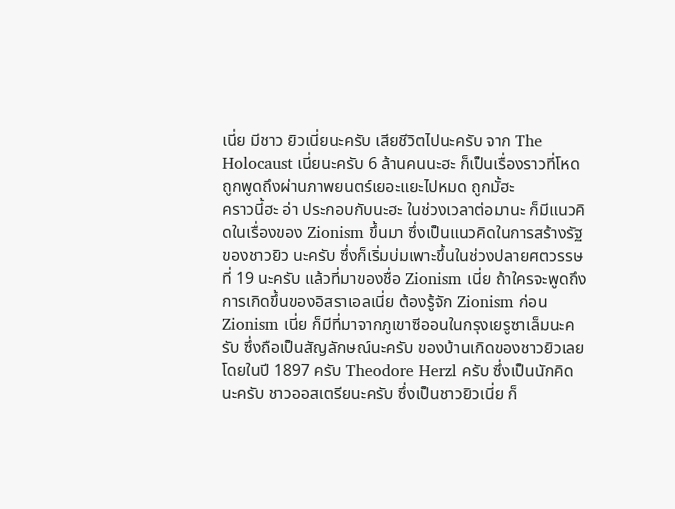เนี่ย มีชาว ยิวเนี่ยนะครับ เสียชีวิตไปนะครับ จาก The Holocaust เนี่ยนะครับ 6 ล้านคนนะฮะ ก็เป็นเรื่องราวที่โหด ถูกพูดถึงผ่านภาพยนตร์เยอะแยะไปหมด ถูกมั้ฮะ
คราวนี้ฮะ อ่า ประกอบกับนะฮะ ในช่วงเวลาต่อมานะ ก็มีแนวคิดในเรื่องของ Zionism ขึ้นมา ซึ่งเป็นแนวคิดในการสร้างรัฐของชาวยิว นะครับ ซึ่งก็เริ่มบ่มเพาะขึ้นในช่วงปลายศตวรรษที่ 19 นะครับ แล้วที่มาของชื่อ Zionism เนี่ย ถ้าใครจะพูดถึงการเกิดขึ้นของอิสราเอลเนี่ย ต้องรู้จัก Zionism ก่อน Zionism เนี่ย ก็มีที่มาจากภูเขาซีออนในกรุงเยรูซาเล็มนะครับ ซึ่งถือเป็นสัญลักษณ์นะครับ ของบ้านเกิดของชาวยิวเลย โดยในปี 1897 ครับ Theodore Herzl ครับ ซึ่งเป็นนักคิดนะครับ ชาวออสเตรียนะครับ ซึ่งเป็นชาวยิวเนี่ย ก็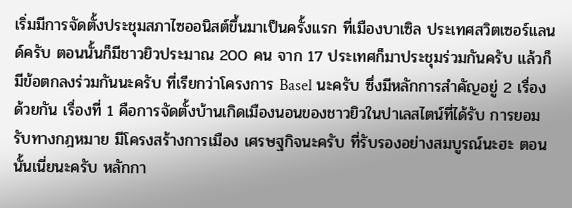เริ่มมีการจัดตั้งประชุมสภาไซออนิสต์ขึ้นมาเป็นครั้งแรก ที่เมืองบาเซิล ประเทศสวิตเซอร์แลนด์ครับ ตอนนั้นก็มีชาวยิวประมาณ 200 คน จาก 17 ประเทศก็มาประชุมร่วมกันครับ แล้วก็มีข้อตกลงร่วมกันนะครับ ที่เรียกว่าโครงการ Basel นะครับ ซึ่งมีหลักการสำคัญอยู่ 2 เรื่องด้วยกัน เรื่องที่ 1 คือการจัดตั้งบ้านเกิดเมืองนอนของชาวยิวในปาเลสไตน์ที่ได้รับ การยอมรับทางกฎหมาย มีโครงสร้างการเมือง เศรษฐกิจนะครับ ที่รับรองอย่างสมบูรณ์นะฮะ ตอนนั้นเนี่ยนะครับ หลักกา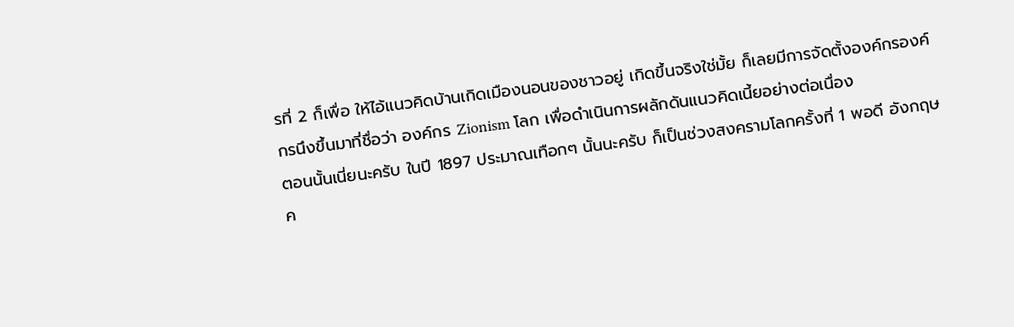รที่ 2 ก็เพื่อ ให้ไอ้แนวคิดบ้านเกิดเมืองนอนของชาวอยู่ เกิดขึ้นจริงใช่มั้ย ก็เลยมีการจัดตั้งองค์กรองค์กรนึงขึ้นมาที่ชื่อว่า องค์กร Zionism โลก เพื่อดำเนินการผลักดันแนวคิดเนี้ยอย่างต่อเนื่อง
ตอนนั้นเนี่ยนะครับ ในปี 1897 ประมาณเทือกๆ นั้นนะครับ ก็เป็นช่วงสงครามโลกครั้งที่ 1 พอดี อังกฤษค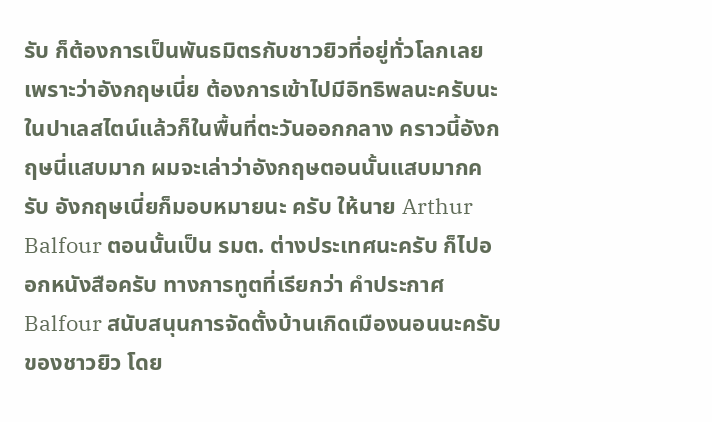รับ ก็ต้องการเป็นพันธมิตรกับชาวยิวที่อยู่ทั่วโลกเลย เพราะว่าอังกฤษเนี่ย ต้องการเข้าไปมีอิทธิพลนะครับนะ ในปาเลสไตน์แล้วก็ในพื้นที่ตะวันออกกลาง คราวนี้อังกฤษนี่แสบมาก ผมจะเล่าว่าอังกฤษตอนนั้นแสบมากครับ อังกฤษเนี่ยก็มอบหมายนะ ครับ ให้นาย Arthur Balfour ตอนนั้นเป็น รมต. ต่างประเทศนะครับ ก็ไปออกหนังสือครับ ทางการทูตที่เรียกว่า คำประกาศ Balfour สนับสนุนการจัดตั้งบ้านเกิดเมืองนอนนะครับของชาวยิว โดย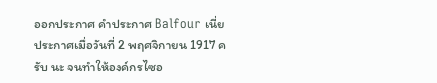ออกประกาศ คำประกาศ Balfour เนี่ย ประกาศเมื่อวันที่ 2 พฤศจิกายน 1917 ครับ นะ จนทำให้องค์กรไซอ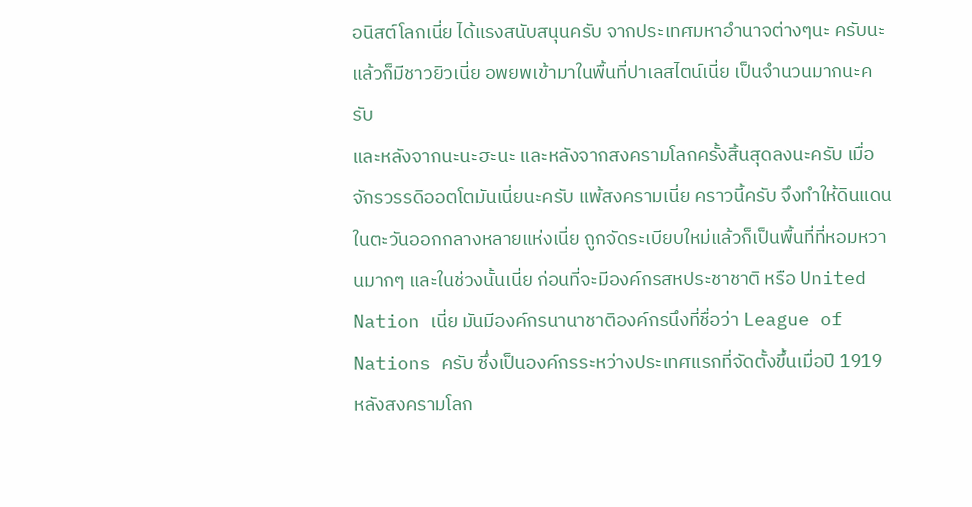อนิสต์โลกเนี่ย ได้แรงสนับสนุนครับ จากประเทศมหาอำนาจต่างๆนะ ครับนะ แล้วก็มีชาวยิวเนี่ย อพยพเข้ามาในพื้นที่ปาเลสไตน์เนี่ย เป็นจำนวนมากนะครับ
และหลังจากนะนะฮะนะ และหลังจากสงครามโลกครั้งสิ้นสุดลงนะครับ เมื่อจักรวรรดิออตโตมันเนี่ยนะครับ แพ้สงครามเนี่ย คราวนี้ครับ จึงทำให้ดินแดนในตะวันออกกลางหลายแห่งเนี่ย ถูกจัดระเบียบใหม่แล้วก็เป็นพื้นที่ที่หอมหวานมากๆ และในช่วงนั้นเนี่ย ก่อนที่จะมีองค์กรสหประชาชาติ หรือ United Nation เนี่ย มันมีองค์กรนานาชาติองค์กรนึงที่ชื่อว่า League of Nations ครับ ซึ่งเป็นองค์กรระหว่างประเทศแรกที่จัดตั้งขึ้นเมื่อปี 1919 หลังสงครามโลก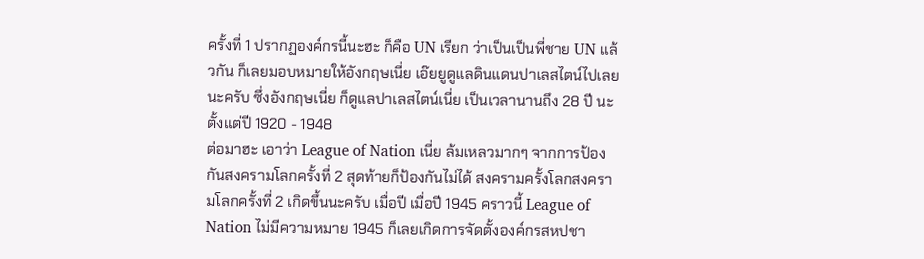ครั้งที่ 1 ปรากฏองค์กรนี้นะฮะ ก็คือ UN เรียก ว่าเป็นเป็นพี่ชาย UN แล้วกัน ก็เลยมอบหมายให้อังกฤษเนี่ย เอ๊ยยูดูแลดินแดนปาเลสไตน์ไปเลยนะครับ ซึ่งอังกฤษเนี่ย ก็ดูแลปาเลสไตน์เนี่ย เป็นเวลานานถึง 28 ปี นะ ตั้งแต่ปี 1920 - 1948
ต่อมาฮะ เอาว่า League of Nation เนี่ย ล้มเหลวมากๆ จากการป้องกันสงครามโลกครั้งที่ 2 สุดท้ายก็ป้องกันไม่ได้ สงครามครั้งโลกสงครามโลกครั้งที่ 2 เกิดขึ้นนะครับ เมื่อปี เมื่อปี 1945 คราวนี้ League of Nation ไม่มีความหมาย 1945 ก็เลยเกิดการจัดตั้งองค์กรสหปชา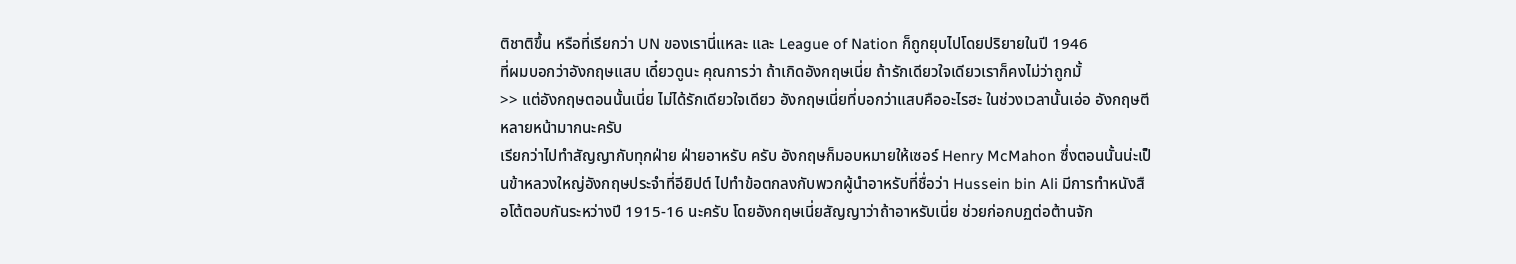ติชาติขึ้น หรือที่เรียกว่า UN ของเรานี่แหละ และ League of Nation ก็ถูกยุบไปโดยปริยายในปี 1946
ที่ผมบอกว่าอังกฤษแสบ เดี๋ยวดูนะ คุณการว่า ถ้าเกิดอังกฤษเนี่ย ถ้ารักเดียวใจเดียวเราก็คงไม่ว่าถูกมั้
>> แต่อังกฤษตอนนั้นเนี่ย ไม่ได้รักเดียวใจเดียว อังกฤษเนี่ยที่บอกว่าแสบคืออะไรฮะ ในช่วงเวลานั้นเอ่อ อังกฤษตีหลายหน้ามากนะครับ
เรียกว่าไปทำสัญญากับทุกฝ่าย ฝ่ายอาหรับ ครับ อังกฤษก็มอบหมายให้เซอร์ Henry McMahon ซึ่งตอนนั้นน่ะเป็นข้าหลวงใหญ่อังกฤษประจำที่อียิปต์ ไปทำข้อตกลงกับพวกผู้นำอาหรับที่ชื่อว่า Hussein bin Ali มีการทำหนังสือโต้ตอบกันระหว่างปี 1915-16 นะครับ โดยอังกฤษเนี่ยสัญญาว่าถ้าอาหรับเนี่ย ช่วยก่อกบฏต่อต้านจัก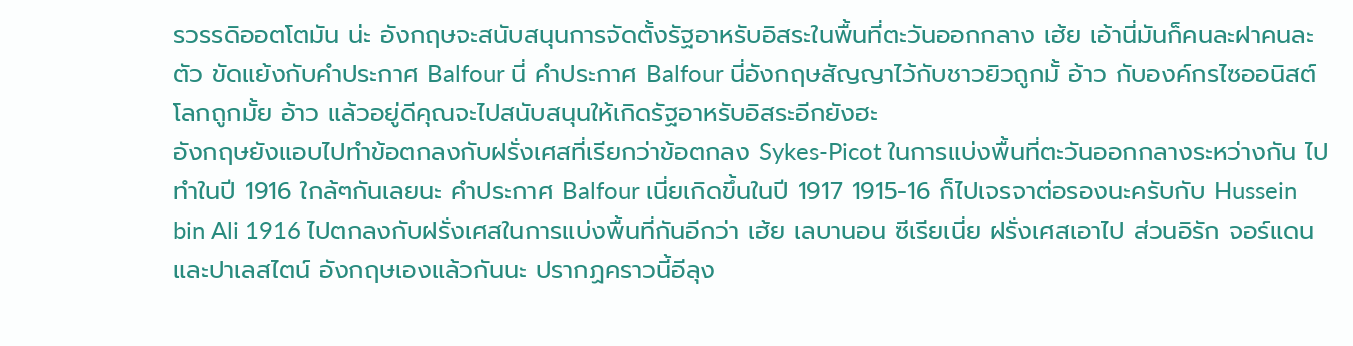รวรรดิออตโตมัน น่ะ อังกฤษจะสนับสนุนการจัดตั้งรัฐอาหรับอิสระในพื้นที่ตะวันออกกลาง เฮ้ย เอ้านี่มันก็คนละฝาคนละตัว ขัดแย้งกับคำประกาศ Balfour นี่ คำประกาศ Balfour นี่อังกฤษสัญญาไว้กับชาวยิวถูกมั้ อ้าว กับองค์กรไซออนิสต์โลกถูกมั้ย อ้าว แล้วอยู่ดีคุณจะไปสนับสนุนให้เกิดรัฐอาหรับอิสระอีกยังฮะ
อังกฤษยังแอบไปทำข้อตกลงกับฝรั่งเศสที่เรียกว่าข้อตกลง Sykes-Picot ในการแบ่งพื้นที่ตะวันออกกลางระหว่างกัน ไปทำในปี 1916 ใกล้ๆกันเลยนะ คำประกาศ Balfour เนี่ยเกิดขึ้นในปี 1917 1915-16 ก็ไปเจรจาต่อรองนะครับกับ Hussein bin Ali 1916 ไปตกลงกับฝรั่งเศสในการแบ่งพื้นที่กันอีกว่า เฮ้ย เลบานอน ซีเรียเนี่ย ฝรั่งเศสเอาไป ส่วนอิรัก จอร์แดน และปาเลสไตน์ อังกฤษเองแล้วกันนะ ปรากฏคราวนี้อีลุง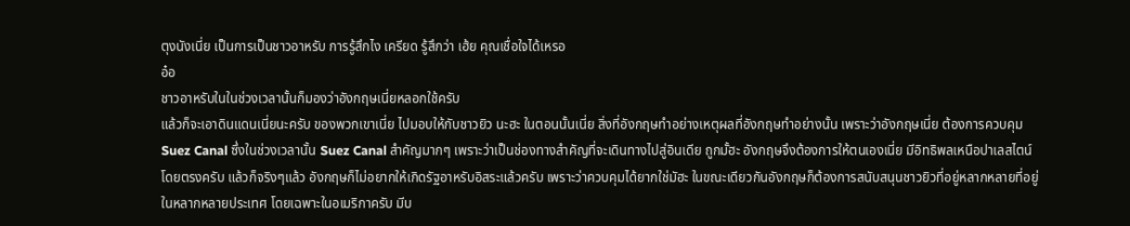ตุงนังเนี่ย เป็นการเป็นชาวอาหรับ การรู้สึกไง เครียด รู้สึกว่า เฮ้ย คุณเชื่อใจได้เหรอ
อ๋อ
ชาวอาหรับในในช่วงเวลานั้นก็มองว่าอังกฤษเนี่ยหลอกใช้ครับ
แล้วก็จะเอาดินแดนเนี่ยนะครับ ของพวกเขาเนี่ย ไปมอบให้กับชาวยิว นะฮะ ในตอนนั้นเนี่ย สิ่งที่อังกฤษทำอย่างเหตุผลที่อังกฤษทำอย่างนั้น เพราะว่าอังกฤษเนี่ย ต้องการควบคุม Suez Canal ซึ่งในช่วงเวลานั้น Suez Canal สำคัญมากๆ เพราะว่าเป็นช่องทางสำคัญที่จะเดินทางไปสู่อินเดีย ถูกมั้ฮะ อังกฤษจึงต้องการให้ตนเองเนี่ย มีอิทธิพลเหนือปาเลสไตน์โดยตรงครับ แล้วก็จริงๆแล้ว อังกฤษก็ไม่อยากให้เกิดรัฐอาหรับอิสระแล้วครับ เพราะว่าควบคุมได้ยากใช่มัฮะ ในขณะเดียวกันอังกฤษก็ต้องการสนับสนุนชาวยิวที่อยู่หลากหลายที่อยู่ในหลากหลายประเทศ โดยเฉพาะในอเมริกาครับ มีบ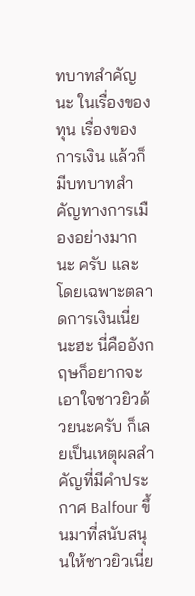ทบาทสำคัญนะ ในเรื่องของทุน เรื่องของการเงิน แล้วก็มีบทบาทสำคัญทางการเมืองอย่างมากนะ ครับ และโดยเฉพาะตลาดการเงินเนี่ยนะฮะ นี่คืออังกฤษก็อยากจะเอาใจชาวยิวด้วยนะครับ ก็เลยเป็นเหตุผลสำคัญที่มีคำประกาศ Balfour ขึ้นมาที่สนับสนุนให้ชาวยิวเนี่ย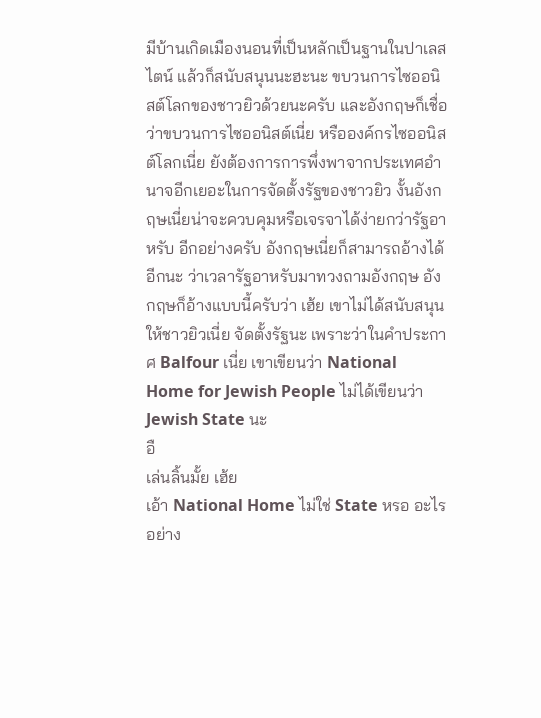มีบ้านเกิดเมืองนอนที่เป็นหลักเป็นฐานในปาเลสไตน์ แล้วก็สนับสนุนนะฮะนะ ขบวนการไซออนิสต์โลกของชาวยิวด้วยนะครับ และอังกฤษก็เชื่อว่าขบวนการไซออนิสต์เนี่ย หรือองค์กรไซออนิสต์โลกเนี่ย ยังต้องการการพึ่งพาจากประเทศอำนาจอีกเยอะในการจัดตั้งรัฐของชาวยิว งั้นอังกฤษเนี่ยน่าจะควบคุมหรือเจรจาได้ง่ายกว่ารัฐอาหรับ อีกอย่างครับ อังกฤษเนี่ยก็สามารถอ้างได้อีกนะ ว่าเวลารัฐอาหรับมาทวงถามอังกฤษ อังกฤษก็อ้างแบบนี้ครับว่า เฮ้ย เขาไม่ได้สนับสนุนให้ชาวยิวเนี่ย จัดตั้งรัฐนะ เพราะว่าในคำประกาศ Balfour เนี่ย เขาเขียนว่า National Home for Jewish People ไม่ได้เขียนว่า Jewish State นะ
อื
เล่นลิ้นมั้ย เฮ้ย
เอ้า National Home ไม่ใช่ State หรอ อะไรอย่าง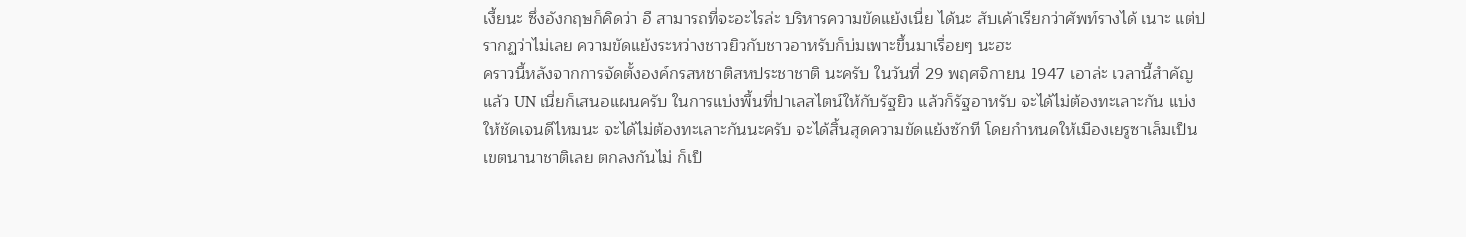เงี้ยนะ ซึ่งอังกฤษก็คิดว่า อื สามารถที่จะอะไรล่ะ บริหารความขัดแย้งเนี่ย ได้นะ สับเค้าเรียกว่าศัพท์รางได้ เนาะ แต่ปรากฏว่าไม่เลย ความขัดแย้งระหว่างชาวยิวกับชาวอาหรับก็บ่มเพาะขึ้นมาเรื่อยๆ นะฮะ
คราวนี้หลังจากการจัดตั้งองค์กรสหชาติสหประชาชาติ นะครับ ในวันที่ 29 พฤศจิกายน 1947 เอาล่ะ เวลานี้สำคัญแล้ว UN เนี่ยก็เสนอแผนครับ ในการแบ่งพื้นที่ปาเลสไตน์ให้กับรัฐยิว แล้วก็รัฐอาหรับ จะได้ไม่ต้องทะเลาะกัน แบ่งให้ชัดเจนดีไหมนะ จะได้ไม่ต้องทะเลาะกันนะครับ จะได้สิ้นสุดความขัดแย้งซักที โดยกำหนดให้เมืองเยรูซาเล็มเป็นเขตนานาชาติเลย ตกลงกันไม่ ก็เป็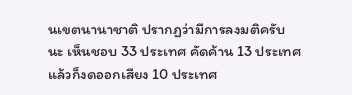นเขตนานาชาติ ปรากฏว่ามีการลงมติครับ นะ เห็นชอบ 33 ประเทศ คัดค้าน 13 ประเทศ แล้วก็งดออกเสียง 10 ประเทศ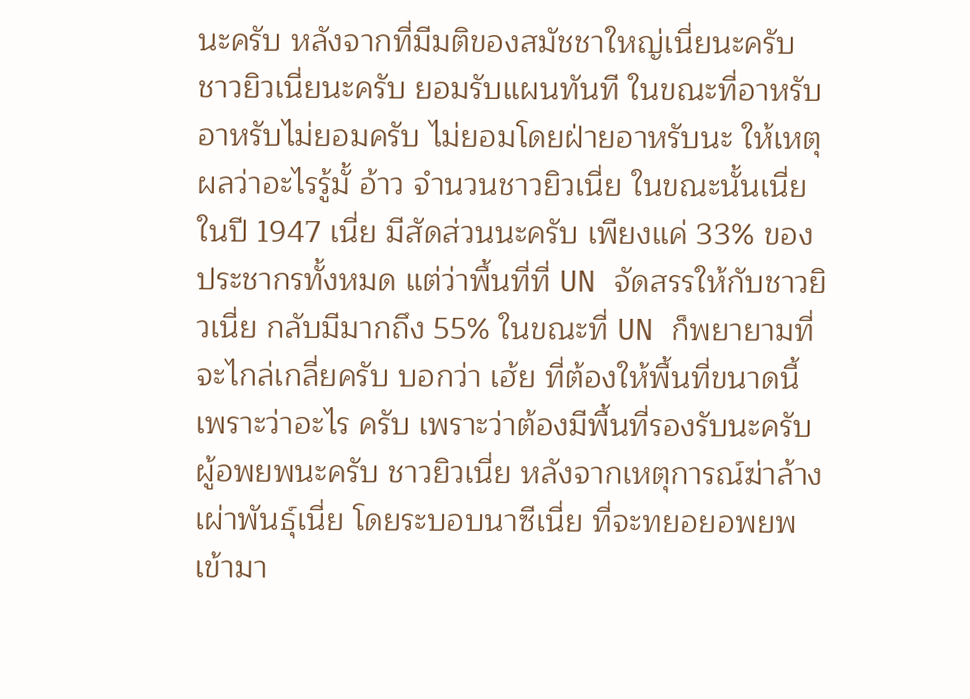นะครับ หลังจากที่มีมติของสมัชชาใหญ่เนี่ยนะครับ ชาวยิวเนี่ยนะครับ ยอมรับแผนทันที ในขณะที่อาหรับ อาหรับไม่ยอมครับ ไม่ยอมโดยฝ่ายอาหรับนะ ให้เหตุผลว่าอะไรรู้มั้ อ้าว จำนวนชาวยิวเนี่ย ในขณะนั้นเนี่ย ในปี 1947 เนี่ย มีสัดส่วนนะครับ เพียงแค่ 33% ของประชากรทั้งหมด แต่ว่าพื้นที่ที่ UN จัดสรรให้กับชาวยิวเนี่ย กลับมีมากถึง 55% ในขณะที่ UN ก็พยายามที่จะไกล่เกลี่ยครับ บอกว่า เฮ้ย ที่ต้องให้พื้นที่ขนาดนี้เพราะว่าอะไร ครับ เพราะว่าต้องมีพื้นที่รองรับนะครับ ผู้อพยพนะครับ ชาวยิวเนี่ย หลังจากเหตุการณ์ฆ่าล้างเผ่าพันธุ์เนี่ย โดยระบอบนาซีเนี่ย ที่จะทยอยอพยพเข้ามา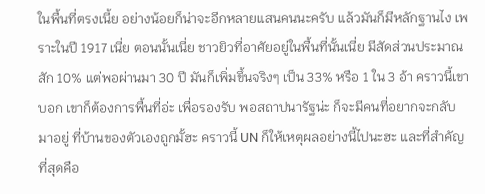ในพื้นที่ตรงเนี้ย อย่างน้อยก็น่าจะอีกหลายแสนคนนะครับ แล้วมันก็มีหลักฐานไง เพราะในปี 1917 เนี่ย ตอนนั้นเนี่ย ชาวยิวที่อาศัยอยู่ในพื้นที่นั้นเนี่ย มีสัดส่วนประมาณสัก 10% แต่พอผ่านมา 30 ปี มันก็เพิ่มขึ้นจริงๆ เป็น 33% หรือ 1 ใน 3 อ้า คราวนี้เขาบอก เขาก็ต้องการพื้นที่อ่ะ เพื่อรองรับ พอสถาปนารัฐน่ะ ก็จะมีคนที่อยากจะกลับมาอยู่ ที่บ้านของตัวเองถูกมั้ฮะ คราวนี้ UN ก็ให้เหตุผลอย่างนี้ไปนะฮะ และที่สำคัญที่สุดคือ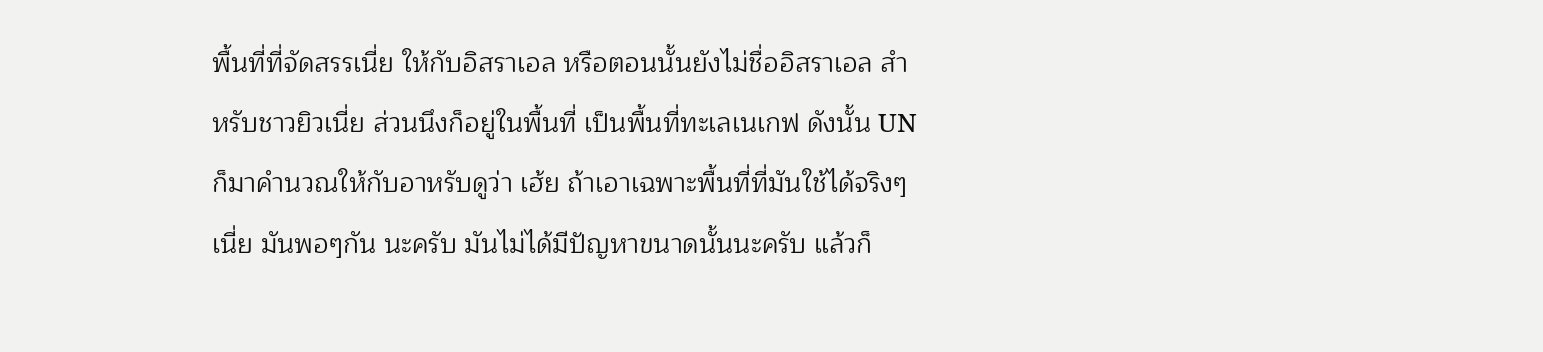พื้นที่ที่จัดสรรเนี่ย ให้กับอิสราเอล หรือตอนนั้นยังไม่ชื่ออิสราเอล สำหรับชาวยิวเนี่ย ส่วนนึงก็อยู่ในพื้นที่ เป็นพื้นที่ทะเลเนเกฟ ดังนั้น UN ก็มาคำนวณให้กับอาหรับดูว่า เฮ้ย ถ้าเอาเฉพาะพื้นที่ที่มันใช้ได้จริงๆเนี่ย มันพอๆกัน นะครับ มันไม่ได้มีปัญหาขนาดนั้นนะครับ แล้วก็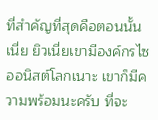ที่สำคัญที่สุดคือตอนนั้นเนี่ย ยิวเนี่ยเขามีองค์กรไซออนิสต์โลกเนาะ เขาก็มีความพร้อมนะครับ ที่จะ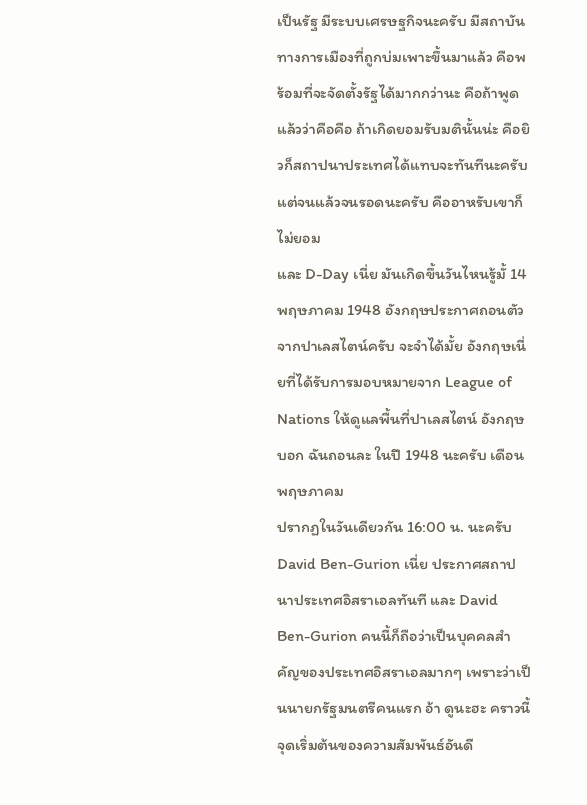เป็นรัฐ มีระบบเศรษฐกิจนะครับ มีสถาบันทางการเมืองที่ถูกบ่มเพาะขึ้นมาแล้ว คือพร้อมที่จะจัดตั้งรัฐได้มากกว่านะ คือถ้าพูดแล้วว่าคือคือ ถ้าเกิดยอมรับมตินั้นน่ะ คือยิวก็สถาปนาประเทศได้แทบจะทันทีนะครับ แต่จนแล้วจนรอดนะครับ คืออาหรับเขาก็ไม่ยอม
และ D-Day เนี่ย มันเกิดขึ้นวันไหนรู้มั้ 14 พฤษภาคม 1948 อังกฤษประกาศถอนตัวจากปาเลสไตน์ครับ จะจำได้มั้ย อังกฤษเนี่ยที่ได้รับการมอบหมายจาก League of Nations ให้ดูแลพื้นที่ปาเลสไตน์ อังกฤษบอก ฉันถอนละ ในปี 1948 นะครับ เดือนพฤษภาคม
ปรากฏในวันเดียวกัน 16:00 น. นะครับ David Ben-Gurion เนี่ย ประกาศสถาปนาประเทศอิสราเอลทันที และ David Ben-Gurion คนนี้ก็ถือว่าเป็นบุคคลสำคัญของประเทศอิสราเอลมากๆ เพราะว่าเป็นนายกรัฐมนตรีคนแรก อ้า ดูนะฮะ คราวนี้จุดเริ่มต้นของความสัมพันธ์อันดี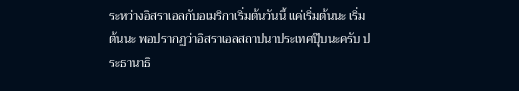ระหว่างอิสราเอลกับอเมริกาเริ่มต้นวันนี้ แค่เริ่มต้นนะ เริ่มต้นนะ พอปรากฏว่าอิสราเอลสถาปนาประเทศปุ๊บนะครับ ประธานาธิ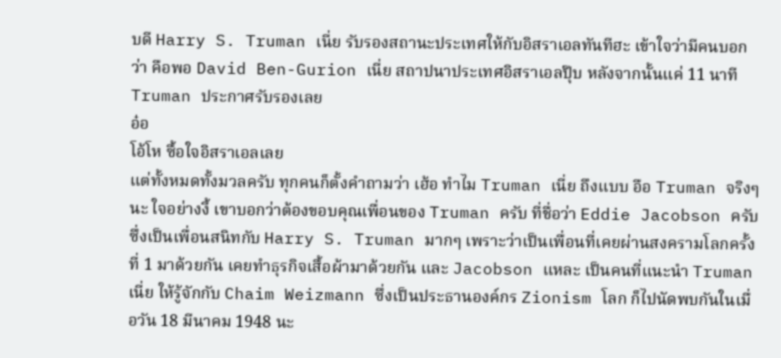บดี Harry S. Truman เนี่ย รับรองสถานะประเทศให้กับอิสราเอลทันทีฮะ เข้าใจว่ามีคนบอกว่า คือพอ David Ben-Gurion เนี่ย สถาปนาประเทศอิสราเอลปุ๊บ หลังจากนั้นแค่ 11 นาที Truman ประกาศรับรองเลย
อ๋อ
โอ้โห ซื้อใจอิสราเอลเลย
แต่ทั้งหมดทั้งมวลครับ ทุกคนก็ตั้งคำถามว่า เฮ้อ ทำไม Truman เนี่ย ถึงแบบ อือ Truman จริงๆนะ ใจอย่างงี้ เขาบอกว่าต้องขอบคุณเพื่อนของ Truman ครับ ที่ชื่อว่า Eddie Jacobson ครับ ซึ่งเป็นเพื่อนสนิทกับ Harry S. Truman มากๆ เพราะว่าเป็นเพื่อนที่เคยผ่านสงครามโลกครั้งที่ 1 มาด้วยกัน เคยทำธุรกิจเสื้อผ้ามาด้วยกัน และ Jacobson แหละ เป็นคนที่แนะนำ Truman เนี่ย ให้รู้จักกับ Chaim Weizmann ซึ่งเป็นประธานองค์กร Zionism โลก ก็ไปนัดพบกันในเมื่อวัน 18 มีนาคม 1948 นะ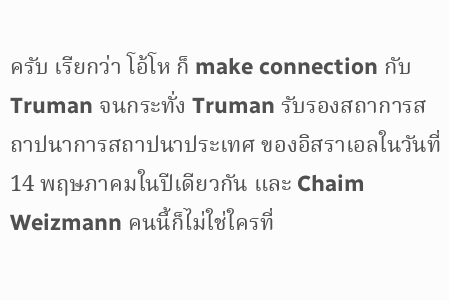ครับ เรียกว่า โอ้โห ก็ make connection กับ Truman จนกระทั่ง Truman รับรองสถาการสถาปนาการสถาปนาประเทศ ของอิสราเอลในวันที่ 14 พฤษภาคมในปีเดียวกัน และ Chaim Weizmann คนนี้ก็ไม่ใช่ใครที่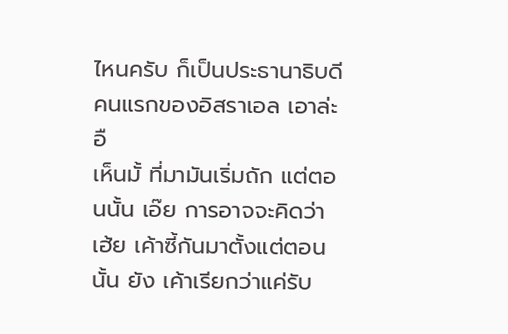ไหนครับ ก็เป็นประธานาธิบดีคนแรกของอิสราเอล เอาล่ะ
อื
เห็นมั้ ที่มามันเริ่มถัก แต่ตอนนั้น เอ๊ย การอาจจะคิดว่า เฮ้ย เค้าซี้กันมาตั้งแต่ตอนนั้น ยัง เค้าเรียกว่าแค่รับ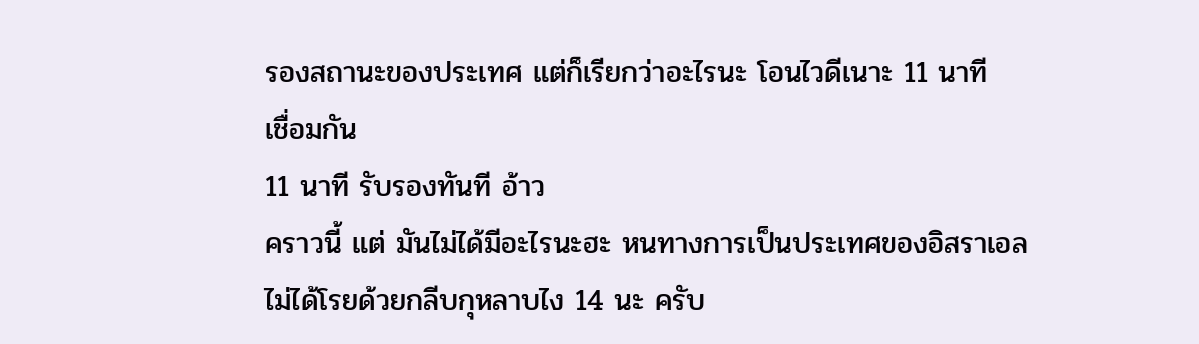รองสถานะของประเทศ แต่ก็เรียกว่าอะไรนะ โอนไวดีเนาะ 11 นาที
เชื่อมกัน
11 นาที รับรองทันที อ้าว
คราวนี้ แต่ มันไม่ได้มีอะไรนะฮะ หนทางการเป็นประเทศของอิสราเอลไม่ได้โรยด้วยกลีบกุหลาบไง 14 นะ ครับ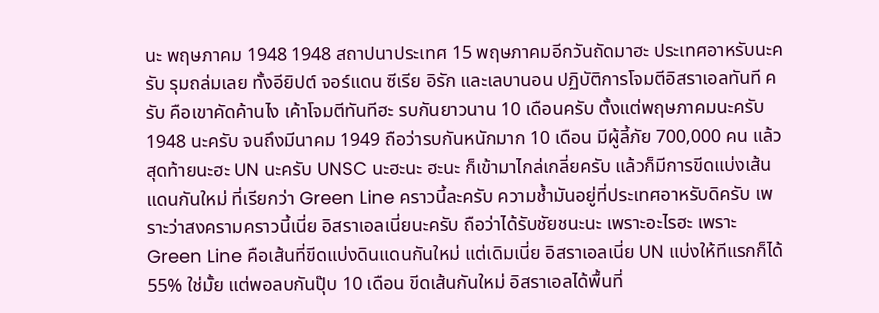นะ พฤษภาคม 1948 1948 สถาปนาประเทศ 15 พฤษภาคมอีกวันถัดมาฮะ ประเทศอาหรับนะครับ รุมถล่มเลย ทั้งอียิปต์ จอร์แดน ซีเรีย อิรัก และเลบานอน ปฏิบัติการโจมตีอิสราเอลทันที ครับ คือเขาคัดค้านไง เค้าโจมตีทันทีฮะ รบกันยาวนาน 10 เดือนครับ ตั้งแต่พฤษภาคมนะครับ 1948 นะครับ จนถึงมีนาคม 1949 ถือว่ารบกันหนักมาก 10 เดือน มีผู้ลี้ภัย 700,000 คน แล้วสุดท้ายนะฮะ UN นะครับ UNSC นะฮะนะ ฮะนะ ก็เข้ามาไกล่เกลี่ยครับ แล้วก็มีการขีดแบ่งเส้นแดนกันใหม่ ที่เรียกว่า Green Line คราวนี้ละครับ ความช้ำมันอยู่ที่ประเทศอาหรับดิครับ เพราะว่าสงครามคราวนี้เนี่ย อิสราเอลเนี่ยนะครับ ถือว่าได้รับชัยชนะนะ เพราะอะไรฮะ เพราะ Green Line คือเส้นที่ขีดแบ่งดินแดนกันใหม่ แต่เดิมเนี่ย อิสราเอลเนี่ย UN แบ่งให้ทีแรกก็ได้ 55% ใช่มั้ย แต่พอลบกันปุ๊บ 10 เดือน ขีดเส้นกันใหม่ อิสราเอลได้พื้นที่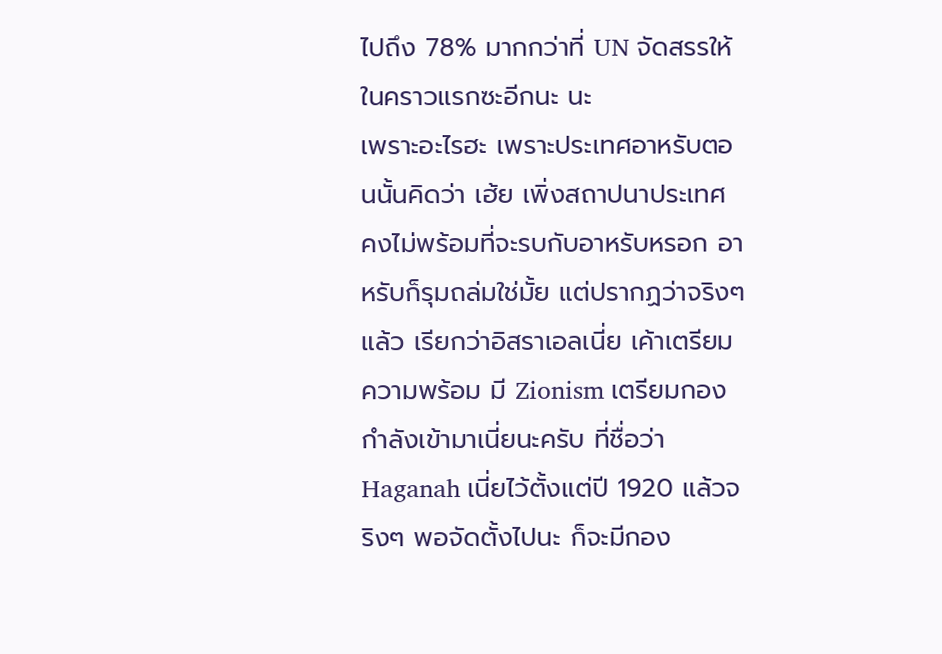ไปถึง 78% มากกว่าที่ UN จัดสรรให้ในคราวแรกซะอีกนะ นะ
เพราะอะไรฮะ เพราะประเทศอาหรับตอนนั้นคิดว่า เฮ้ย เพิ่งสถาปนาประเทศ คงไม่พร้อมที่จะรบกับอาหรับหรอก อาหรับก็รุมถล่มใช่มั้ย แต่ปรากฏว่าจริงๆแล้ว เรียกว่าอิสราเอลเนี่ย เค้าเตรียมความพร้อม มี Zionism เตรียมกองกำลังเข้ามาเนี่ยนะครับ ที่ชื่อว่า Haganah เนี่ยไว้ตั้งแต่ปี 1920 แล้วจริงๆ พอจัดตั้งไปนะ ก็จะมีกอง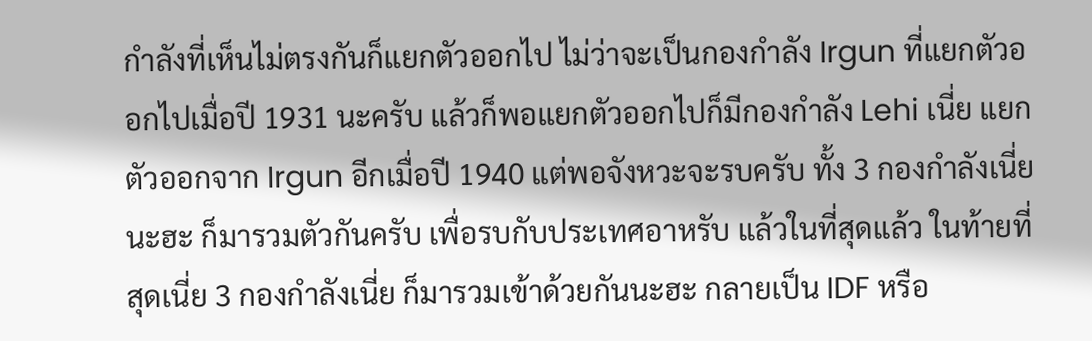กำลังที่เห็นไม่ตรงกันก็แยกตัวออกไป ไม่ว่าจะเป็นกองกำลัง Irgun ที่แยกตัวออกไปเมื่อปี 1931 นะครับ แล้วก็พอแยกตัวออกไปก็มีกองกำลัง Lehi เนี่ย แยกตัวออกจาก Irgun อีกเมื่อปี 1940 แต่พอจังหวะจะรบครับ ทั้ง 3 กองกำลังเนี่ยนะฮะ ก็มารวมตัวกันครับ เพื่อรบกับประเทศอาหรับ แล้วในที่สุดแล้ว ในท้ายที่สุดเนี่ย 3 กองกำลังเนี่ย ก็มารวมเข้าด้วยกันนะฮะ กลายเป็น IDF หรือ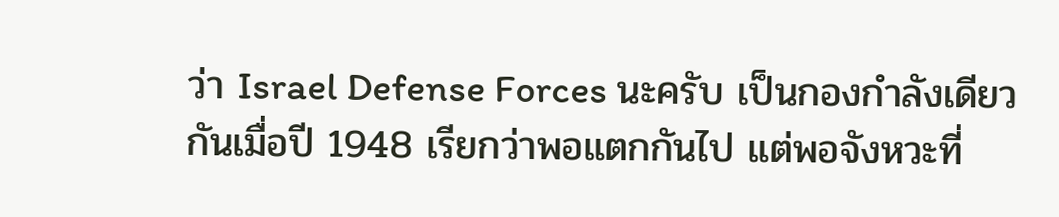ว่า Israel Defense Forces นะครับ เป็นกองกำลังเดียวกันเมื่อปี 1948 เรียกว่าพอแตกกันไป แต่พอจังหวะที่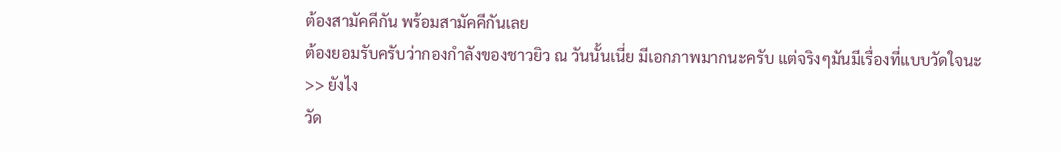ต้องสามัคคีกัน พร้อมสามัคคีกันเลย
ต้องยอมรับครับว่ากองกำลังของชาวยิว ณ วันนั้นเนี่ย มีเอกภาพมากนะครับ แต่จริงๆมันมีเรื่องที่แบบวัดใจนะ
>> ยังไง
วัด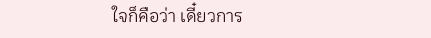ใจก็คือว่า เดี๋ยวการ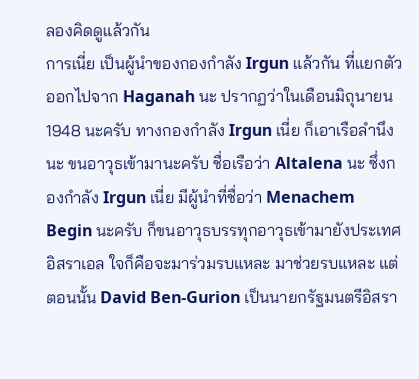ลองคิดดูแล้วกัน
การเนี่ย เป็นผู้นำของกองกำลัง Irgun แล้วกัน ที่แยกตัวออกไปจาก Haganah นะ ปรากฏว่าในเดือนมิถุนายน 1948 นะครับ ทางกองกำลัง Irgun เนี่ย ก็เอาเรือลำนึงนะ ขนอาวุธเข้ามานะครับ ชื่อเรือว่า Altalena นะ ซึ่งกองกำลัง Irgun เนี่ย มีผู้นำที่ชื่อว่า Menachem Begin นะครับ ก็ขนอาวุธบรรทุกอาวุธเข้ามายังประเทศอิสราเอล ใจก็คือจะมาร่วมรบแหละ มาช่วยรบแหละ แต่ตอนนั้น David Ben-Gurion เป็นนายกรัฐมนตรีอิสรา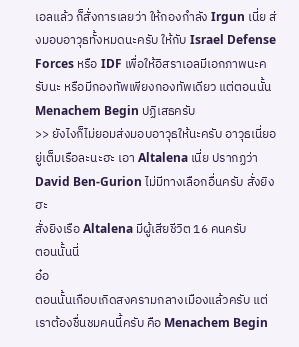เอลแล้ว ก็สั่งการเลยว่า ให้กองกำลัง Irgun เนี่ย ส่งมอบอาวุธทั้งหมดนะครับ ให้กับ Israel Defense Forces หรือ IDF เพื่อให้อิสราเอลมีเอกภาพนะครับนะ หรือมีกองทัพเพียงกองทัพเดียว แต่ตอนนั้น Menachem Begin ปฏิเสธครับ
>> ยังไงก็ไม่ยอมส่งมอบอาวุธให้นะครับ อาวุธเนี่ยอยู่เต็มเรือละนะฮะ เอา Altalena เนี่ย ปรากฏว่า David Ben-Gurion ไม่มีทางเลือกอื่นครับ สั่งยิงฮะ
สั่งยิงเรือ Altalena มีผู้เสียชีวิต 16 คนครับ
ตอนนั้นนี่
อ๋อ
ตอนนั้นเกือบเกิดสงครามกลางเมืองแล้วครับ แต่เราต้องชื่นชมคนนี้ครับ คือ Menachem Begin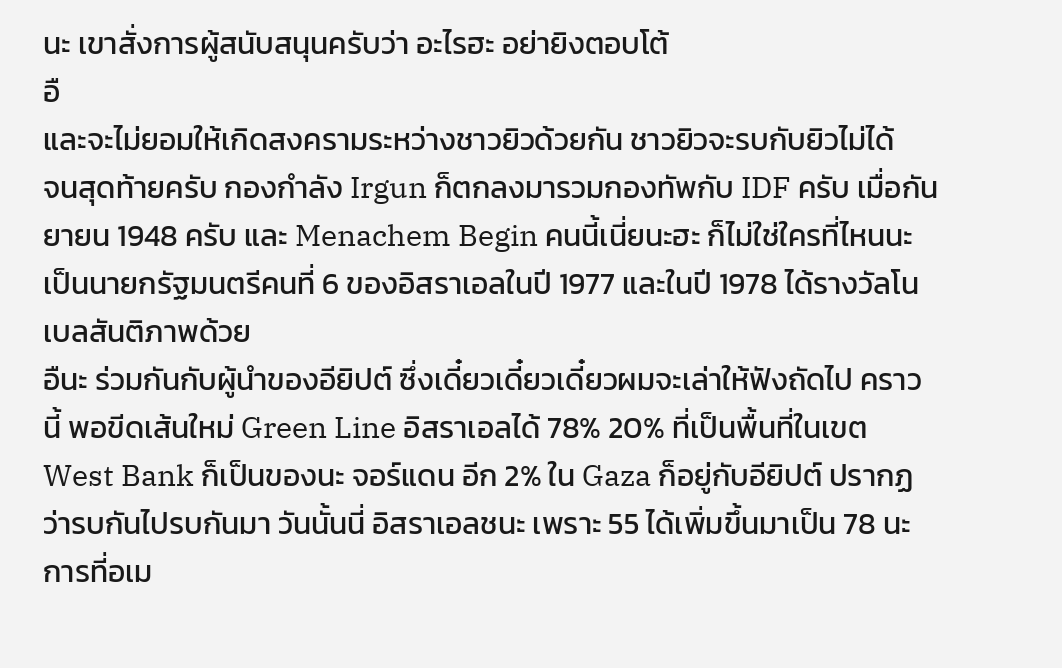นะ เขาสั่งการผู้สนับสนุนครับว่า อะไรฮะ อย่ายิงตอบโต้
อื
และจะไม่ยอมให้เกิดสงครามระหว่างชาวยิวด้วยกัน ชาวยิวจะรบกับยิวไม่ได้
จนสุดท้ายครับ กองกำลัง Irgun ก็ตกลงมารวมกองทัพกับ IDF ครับ เมื่อกันยายน 1948 ครับ และ Menachem Begin คนนี้เนี่ยนะฮะ ก็ไม่ใช่ใครที่ไหนนะ เป็นนายกรัฐมนตรีคนที่ 6 ของอิสราเอลในปี 1977 และในปี 1978 ได้รางวัลโนเบลสันติภาพด้วย
อืนะ ร่วมกันกับผู้นำของอียิปต์ ซึ่งเดี๋ยวเดี๋ยวเดี๋ยวผมจะเล่าให้ฟังถัดไป คราวนี้ พอขีดเส้นใหม่ Green Line อิสราเอลได้ 78% 20% ที่เป็นพื้นที่ในเขต West Bank ก็เป็นของนะ จอร์แดน อีก 2% ใน Gaza ก็อยู่กับอียิปต์ ปรากฏว่ารบกันไปรบกันมา วันนั้นนี่ อิสราเอลชนะ เพราะ 55 ได้เพิ่มขึ้นมาเป็น 78 นะ การที่อเม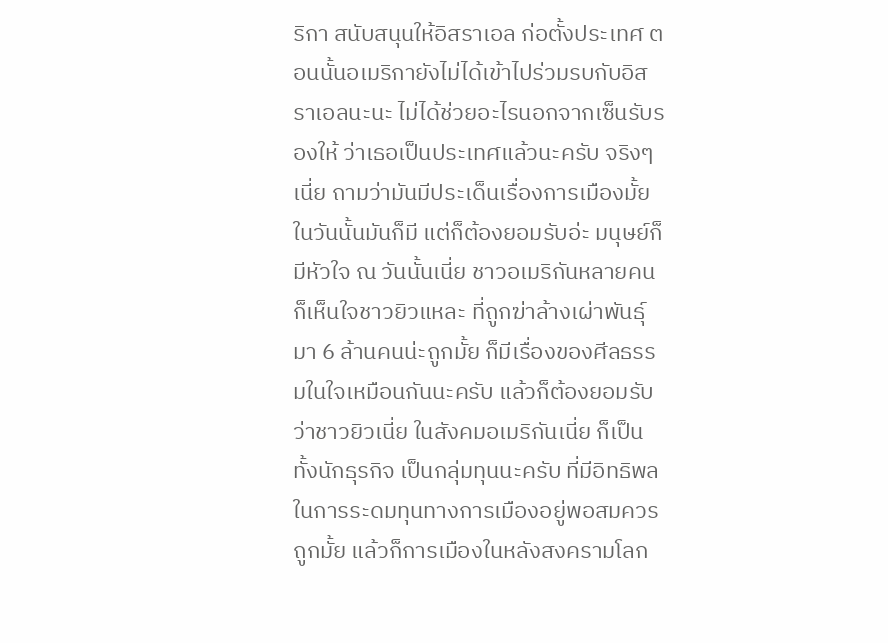ริกา สนับสนุนให้อิสราเอล ก่อตั้งประเทศ ตอนนั้นอเมริกายังไม่ได้เข้าไปร่วมรบกับอิสราเอลนะนะ ไม่ได้ช่วยอะไรนอกจากเซ็นรับรองให้ ว่าเธอเป็นประเทศแล้วนะครับ จริงๆเนี่ย ถามว่ามันมีประเด็นเรื่องการเมืองมั้ยในวันนั้นมันก็มี แต่ก็ต้องยอมรับอ่ะ มนุษย์ก็มีหัวใจ ณ วันนั้นเนี่ย ชาวอเมริกันหลายคนก็เห็นใจชาวยิวแหละ ที่ถูกฆ่าล้างเผ่าพันธุ์มา 6 ล้านคนน่ะถูกมั้ย ก็มีเรื่องของศีลธรรมในใจเหมือนกันนะครับ แล้วก็ต้องยอมรับว่าชาวยิวเนี่ย ในสังคมอเมริกันเนี่ย ก็เป็นทั้งนักธุรกิจ เป็นกลุ่มทุนนะครับ ที่มีอิทธิพลในการระดมทุนทางการเมืองอยู่พอสมควรถูกมั้ย แล้วก็การเมืองในหลังสงครามโลก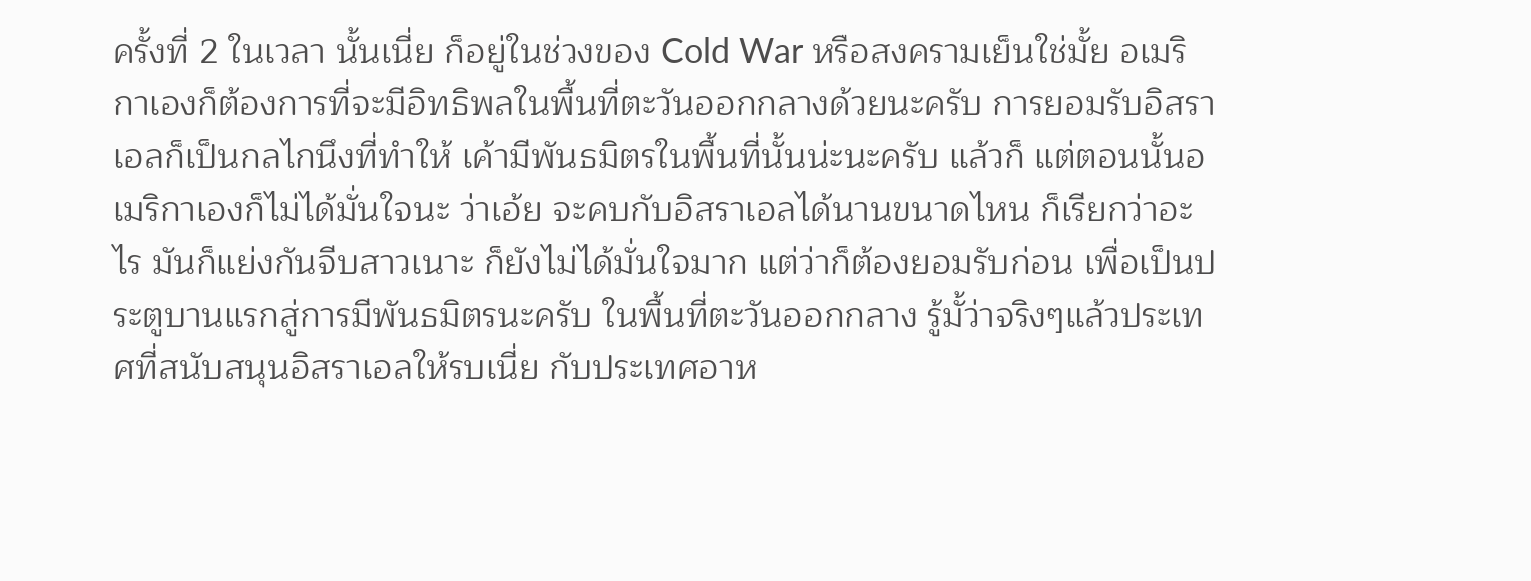ครั้งที่ 2 ในเวลา นั้นเนี่ย ก็อยู่ในช่วงของ Cold War หรือสงครามเย็นใช่มั้ย อเมริกาเองก็ต้องการที่จะมีอิทธิพลในพื้นที่ตะวันออกกลางด้วยนะครับ การยอมรับอิสราเอลก็เป็นกลไกนึงที่ทำให้ เค้ามีพันธมิตรในพื้นที่นั้นน่ะนะครับ แล้วก็ แต่ตอนนั้นอเมริกาเองก็ไม่ได้มั่นใจนะ ว่าเอ้ย จะคบกับอิสราเอลได้นานขนาดไหน ก็เรียกว่าอะไร มันก็แย่งกันจีบสาวเนาะ ก็ยังไม่ได้มั่นใจมาก แต่ว่าก็ต้องยอมรับก่อน เพื่อเป็นประตูบานแรกสู่การมีพันธมิตรนะครับ ในพื้นที่ตะวันออกกลาง รู้มั้ว่าจริงๆแล้วประเทศที่สนับสนุนอิสราเอลให้รบเนี่ย กับประเทศอาห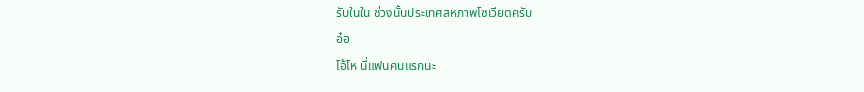รับในใน ช่วงนั้นประเทศสหภาพโซเวียตครับ
อ๋อ
โอ้โห นี่แฟนคนแรกนะ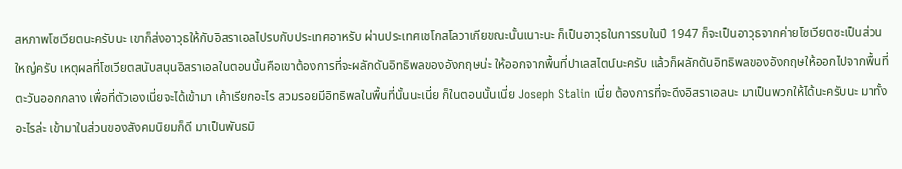สหภาพโซเวียตนะครับนะ เขาก็ส่งอาวุธให้กับอิสราเอลไปรบกับประเทศอาหรับ ผ่านประเทศเชโกสโลวาเกียขณะนั้นเนาะนะ ก็เป็นอาวุธในการรบในปี 1947 ก็จะเป็นอาวุธจากค่ายโซเวียตซะเป็นส่วนใหญ่ครับ เหตุผลที่โซเวียตสนับสนุนอิสราเอลในตอนนั้นคือเขาต้องการที่จะผลักดันอิทธิพลของอังกฤษน่ะ ให้ออกจากพื้นที่ปาเลสไตน์นะครับ แล้วก็ผลักดันอิทธิพลของอังกฤษให้ออกไปจากพื้นที่ตะวันออกกลาง เพื่อที่ตัวเองเนี่ยจะได้เข้ามา เค้าเรียกอะไร สวมรอยมีอิทธิพลในพื้นที่นั้นนะเนี่ย ก็ในตอนนั้นเนี่ย Joseph Stalin เนี่ย ต้องการที่จะดึงอิสราเอลนะ มาเป็นพวกให้ได้นะครับนะ มาทั้งอะไรล่ะ เข้ามาในส่วนของสังคมนิยมก็ดี มาเป็นพันธมิ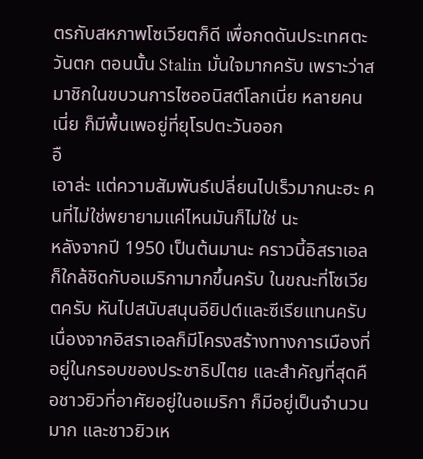ตรกับสหภาพโซเวียตก็ดี เพื่อกดดันประเทศตะวันตก ตอนนั้น Stalin มั่นใจมากครับ เพราะว่าสมาชิกในขบวนการไซออนิสต์โลกเนี่ย หลายคนเนี่ย ก็มีพื้นเพอยู่ที่ยุโรปตะวันออก
อื
เอาล่ะ แต่ความสัมพันธ์เปลี่ยนไปเร็วมากนะฮะ คนที่ไม่ใช่พยายามแค่ไหนมันก็ไม่ใช่ นะ
หลังจากปี 1950 เป็นต้นมานะ คราวนี้อิสราเอลก็ใกล้ชิดกับอเมริกามากขึ้นครับ ในขณะที่โซเวียตครับ หันไปสนับสนุนอียิปต์และซีเรียแทนครับ เนื่องจากอิสราเอลก็มีโครงสร้างทางการเมืองที่อยู่ในกรอบของประชาธิปไตย และสำคัญที่สุดคือชาวยิวที่อาศัยอยู่ในอเมริกา ก็มีอยู่เป็นจำนวนมาก และชาวยิวเห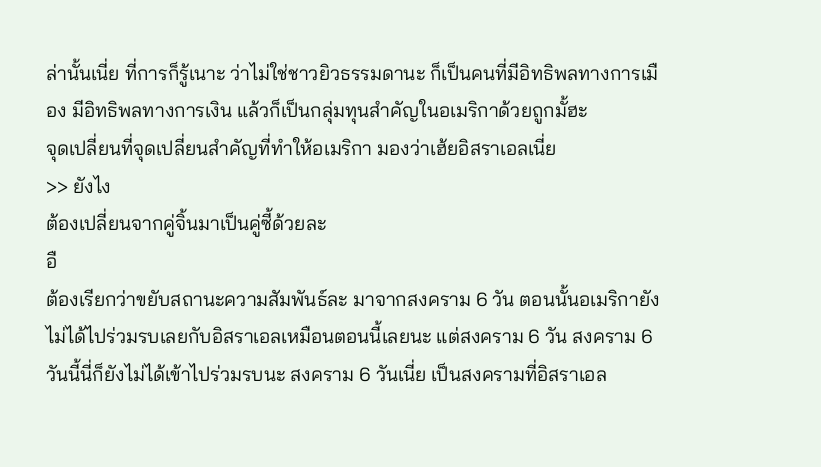ล่านั้นเนี่ย ที่การก็รู้เนาะ ว่าไม่ใช่ชาวยิวธรรมดานะ ก็เป็นคนที่มีอิทธิพลทางการเมือง มีอิทธิพลทางการเงิน แล้วก็เป็นกลุ่มทุนสำคัญในอเมริกาด้วยถูกมั้ฮะ
จุดเปลี่ยนที่จุดเปลี่ยนสำคัญที่ทำให้อเมริกา มองว่าเฮ้ยอิสราเอลเนี่ย
>> ยังไง
ต้องเปลี่ยนจากคู่จิ้นมาเป็นคู่ซี้ด้วยละ
อื
ต้องเรียกว่าขยับสถานะความสัมพันธ์ละ มาจากสงคราม 6 วัน ตอนนั้นอเมริกายังไม่ได้ไปร่วมรบเลยกับอิสราเอลเหมือนตอนนี้เลยนะ แต่สงคราม 6 วัน สงคราม 6 วันนี้นี่ก็ยังไม่ได้เข้าไปร่วมรบนะ สงคราม 6 วันเนี่ย เป็นสงครามที่อิสราเอล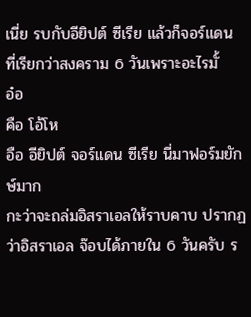เนี่ย รบกับอียิปต์ ซีเรีย แล้วก็จอร์แดน ที่เรียกว่าสงคราม 6 วันเพราะอะไรมั้
อ๋อ
คือ โอ้โห
อือ อียิปต์ จอร์แดน ซีเรีย นี่มาฟอร์มยักษ์มาก
กะว่าจะถล่มอิสราเอลให้ราบคาบ ปรากฏว่าอิสราเอล จ๊อบได้ภายใน 6 วันครับ ร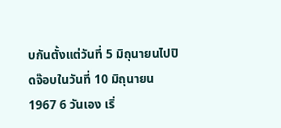บกันตั้งแต่วันที่ 5 มิถุนายนไปปิดจ๊อบในวันที่ 10 มิถุนายน 1967 6 วันเอง เริ่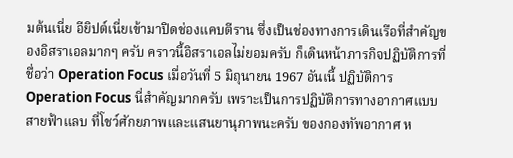มต้นเนี่ย อียิปต์เนี่ยเข้ามาปิดช่องแคบตีราน ซึ่งเป็นช่องทางการเดินเรือที่สำคัญของอิสราเอลมากๆ ครับ คราวนี้อิสราเอลไม่ยอมครับ ก็เดินหน้าภารกิจปฏิบัติการที่ชื่อว่า Operation Focus เมื่อวันที่ 5 มิถุนายน 1967 อันเนี้ ปฏิบัติการ Operation Focus นี่สำคัญมากครับ เพราะเป็นการปฏิบัติการทางอากาศแบบสายฟ้าแลบ ที่โชว์ศักยภาพและแสนยานุภาพนะครับ ของกองทัพอากาศ ห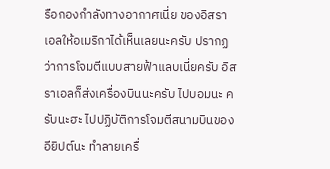รือกองกำลังทางอากาศเนี่ย ของอิสราเอลให้อเมริกาได้เห็นเลยนะครับ ปรากฏว่าการโจมตีแบบสายฟ้าแลบเนี่ยครับ อิสราเอลก็ส่งเครื่องบินนะครับ ไปบอมนะ ครับนะฮะ ไปปฏิบัติการโจมตีสนามบินของอียิปต์นะ ทำลายเครื่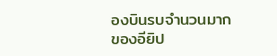องบินรบจำนวนมากของอียิป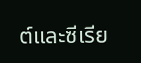ต์และซีเรีย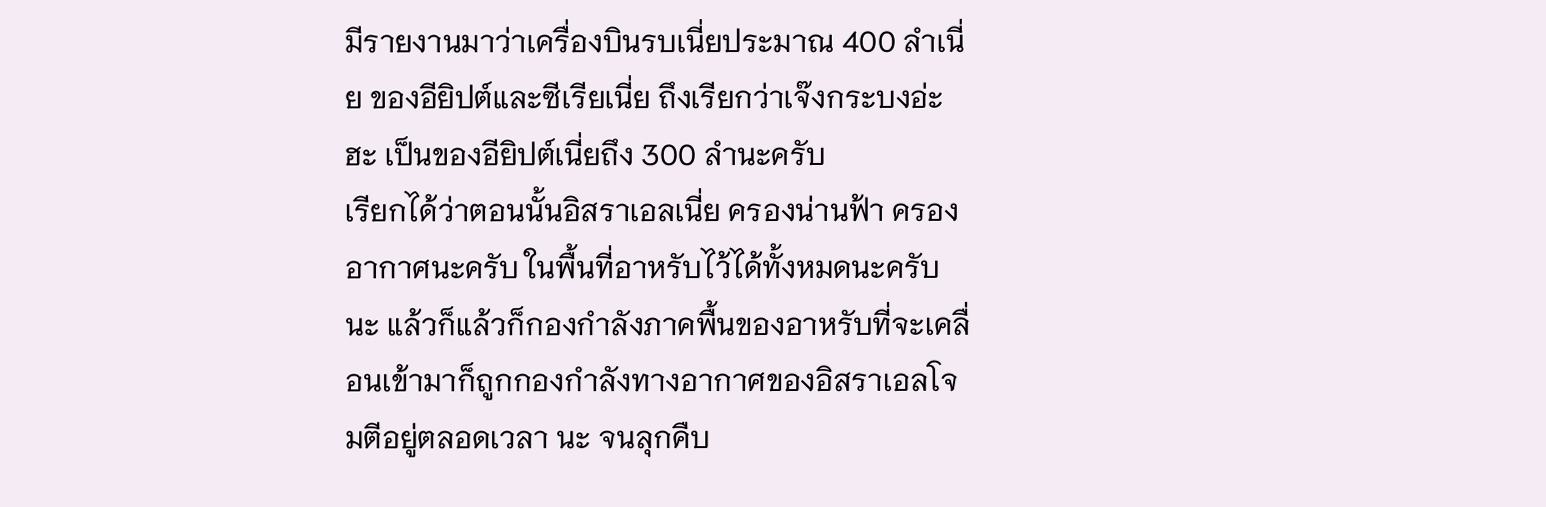มีรายงานมาว่าเครื่องบินรบเนี่ยประมาณ 400 ลำเนี่ย ของอียิปต์และซีเรียเนี่ย ถึงเรียกว่าเจ๊งกระบงอ่ะฮะ เป็นของอียิปต์เนี่ยถึง 300 ลำนะครับ
เรียกได้ว่าตอนนั้นอิสราเอลเนี่ย ครองน่านฟ้า ครองอากาศนะครับ ในพื้นที่อาหรับไว้ได้ทั้งหมดนะครับนะ แล้วก็แล้วก็กองกำลังภาคพื้นของอาหรับที่จะเคลื่อนเข้ามาก็ถูกกองกำลังทางอากาศของอิสราเอลโจมตีอยู่ตลอดเวลา นะ จนลุกคืบ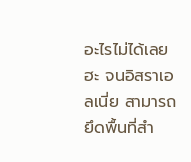อะไรไม่ได้เลยฮะ จนอิสราเอลเนี่ย สามารถยึดพื้นที่สำ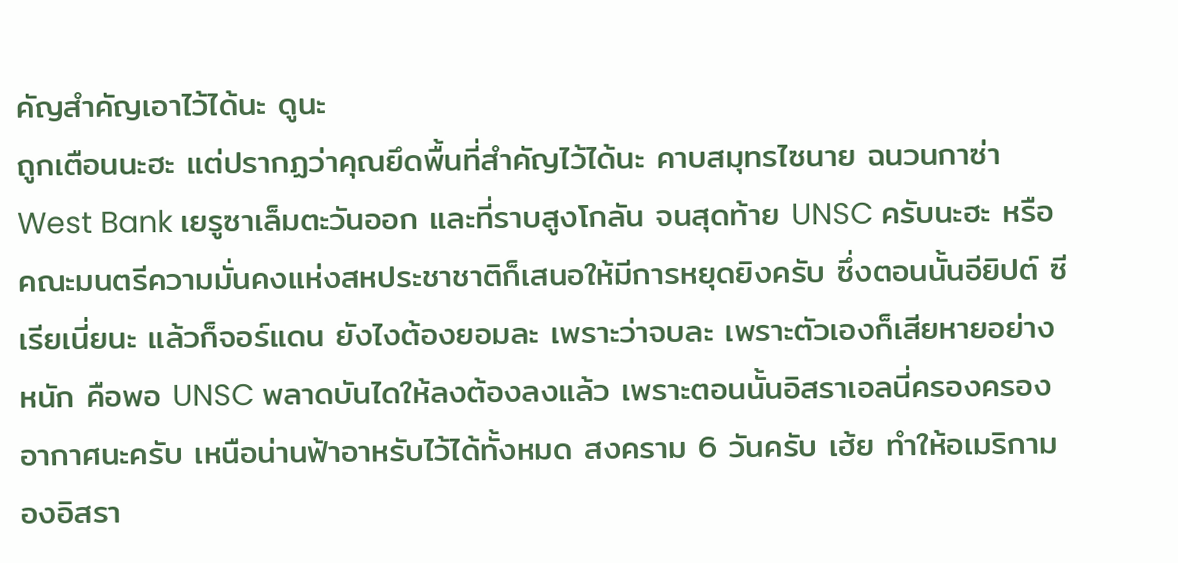คัญสำคัญเอาไว้ได้นะ ดูนะ
ถูกเตือนนะฮะ แต่ปรากฏว่าคุณยึดพื้นที่สำคัญไว้ได้นะ คาบสมุทรไซนาย ฉนวนกาซ่า West Bank เยรูซาเล็มตะวันออก และที่ราบสูงโกลัน จนสุดท้าย UNSC ครับนะฮะ หรือคณะมนตรีความมั่นคงแห่งสหประชาชาติก็เสนอให้มีการหยุดยิงครับ ซึ่งตอนนั้นอียิปต์ ซีเรียเนี่ยนะ แล้วก็จอร์แดน ยังไงต้องยอมละ เพราะว่าจบละ เพราะตัวเองก็เสียหายอย่างหนัก คือพอ UNSC พลาดบันไดให้ลงต้องลงแล้ว เพราะตอนนั้นอิสราเอลนี่ครองครองอากาศนะครับ เหนือน่านฟ้าอาหรับไว้ได้ทั้งหมด สงคราม 6 วันครับ เฮ้ย ทำให้อเมริกามองอิสรา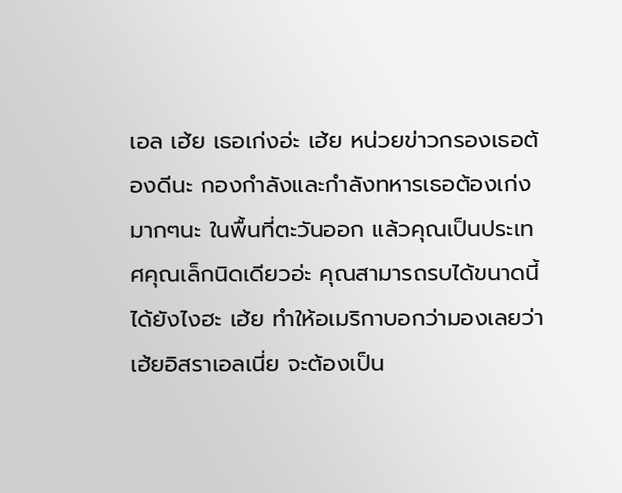เอล เฮ้ย เธอเก่งอ่ะ เฮ้ย หน่วยข่าวกรองเธอต้องดีนะ กองกำลังและกำลังทหารเธอต้องเก่งมากๆนะ ในพื้นที่ตะวันออก แล้วคุณเป็นประเทศคุณเล็กนิดเดียวอ่ะ คุณสามารถรบได้ขนาดนี้ได้ยังไงฮะ เฮ้ย ทำให้อเมริกาบอกว่ามองเลยว่า เฮ้ยอิสราเอลเนี่ย จะต้องเป็น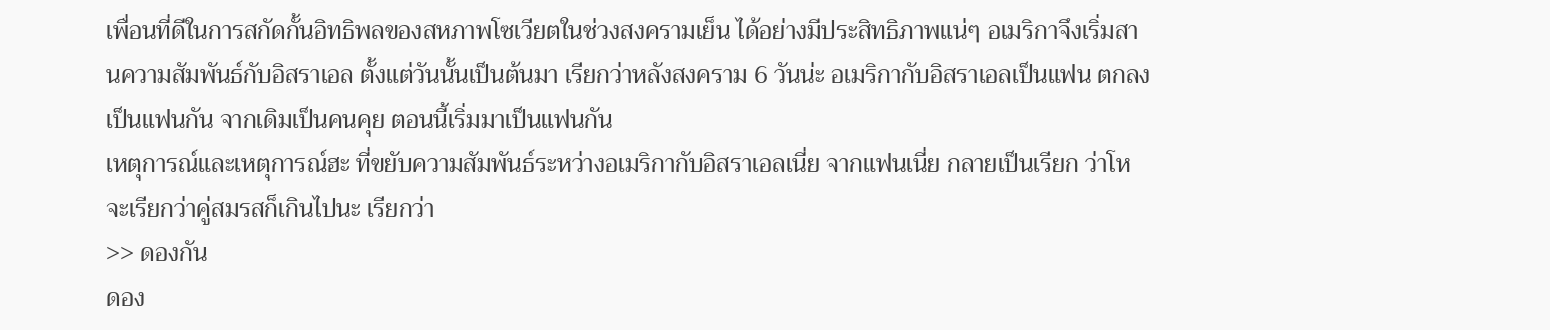เพื่อนที่ดีในการสกัดกั้นอิทธิพลของสหภาพโซเวียตในช่วงสงครามเย็น ได้อย่างมีประสิทธิภาพแน่ๆ อเมริกาจึงเริ่มสานความสัมพันธ์กับอิสราเอล ตั้งแต่วันนั้นเป็นต้นมา เรียกว่าหลังสงคราม 6 วันน่ะ อเมริกากับอิสราเอลเป็นแฟน ตกลงเป็นแฟนกัน จากเดิมเป็นคนคุย ตอนนี้เริ่มมาเป็นแฟนกัน
เหตุการณ์และเหตุการณ์ฮะ ที่ขยับความสัมพันธ์ระหว่างอเมริกากับอิสราเอลเนี่ย จากแฟนเนี่ย กลายเป็นเรียก ว่าโห จะเรียกว่าคู่สมรสก็เกินไปนะ เรียกว่า
>> ดองกัน
ดอง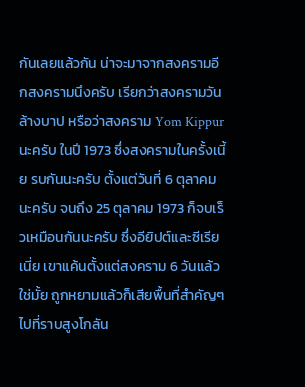กันเลยแล้วกัน น่าจะมาจากสงครามอีกสงครามนึงครับ เรียกว่าสงครามวันล้างบาป หรือว่าสงคราม Yom Kippur นะครับ ในปี 1973 ซึ่งสงครามในครั้งเนี้ย รบกันนะครับ ตั้งแต่วันที่ 6 ตุลาคมนะครับ จนถึง 25 ตุลาคม 1973 ก็จบเร็วเหมือนกันนะครับ ซึ่งอียิปต์และซีเรียเนี่ย เขาแค้นตั้งแต่สงคราม 6 วันแล้วใช่มั้ย ถูกหยามแล้วก็เสียพื้นที่สำคัญๆ ไปที่ราบสูงโกลัน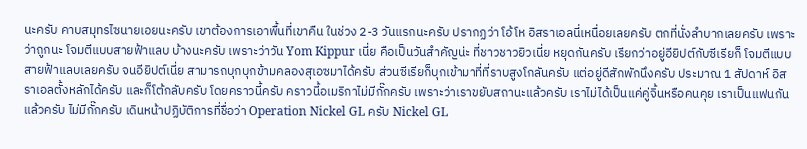นะครับ คาบสมุทรไซนายเอยนะครับ เขาต้องการเอาพื้นที่เขาคืน ในช่วง 2-3 วันแรกนะครับ ปรากฏว่า โอ้โห อิสราเอลนี่เหนื่อยเลยครับ ตกที่นั่งลำบากเลยครับ เพราะว่าถูกนะ โจมตีแบบสายฟ้าแลบ บ้างนะครับ เพราะว่าวัน Yom Kippur เนี่ย คือเป็นวันสำคัญน่ะ ที่ชาวชาวยิวเนี่ย หยุดกันครับ เรียกว่าอยู่อียิปต์กับซีเรียก็ โจมตีแบบสายฟ้าแลบเลยครับ จนอียิปต์เนี่ย สามารถบุกบุกข้ามคลองสุเอซมาได้ครับ ส่วนซีเรียก็บุกเข้ามาที่ที่ราบสูงโกลันครับ แต่อยู่ดีสักพักนึงครับ ประมาณ 1 สัปดาห์ อิสราเอลตั้งหลักได้ครับ และก็โต้กลับครับ โดยคราวนี้ครับ คราวนี้อเมริกาไม่มีกั๊กครับ เพราะว่าเราขยับสถานะแล้วครับ เราไม่ได้เป็นแค่คู่จิ้นหรือคนคุย เราเป็นแฟนกันแล้วครับ ไม่มีกั๊กครับ เดินหน้าปฏิบัติการที่ชื่อว่า Operation Nickel GL ครับ Nickel GL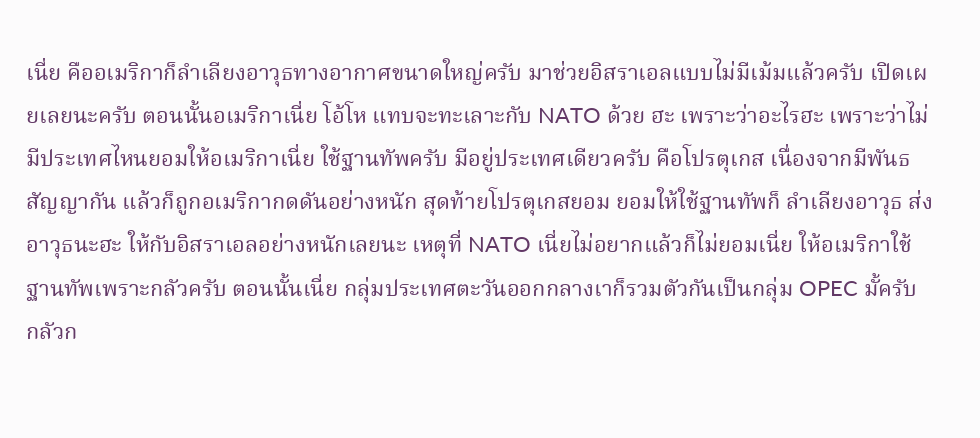เนี่ย คืออเมริกาก็ลำเลียงอาวุธทางอากาศขนาดใหญ่ครับ มาช่วยอิสราเอลแบบไม่มีเม้มแล้วครับ เปิดเผยเลยนะครับ ตอนนั้นอเมริกาเนี่ย โอ้โห แทบจะทะเลาะกับ NATO ด้วย ฮะ เพราะว่าอะไรฮะ เพราะว่าไม่มีประเทศไหนยอมให้อเมริกาเนี่ย ใช้ฐานทัพครับ มีอยู่ประเทศเดียวครับ คือโปรตุเกส เนื่องจากมีพันธสัญญากัน แล้วก็ถูกอเมริกากดดันอย่างหนัก สุดท้ายโปรตุเกสยอม ยอมให้ใช้ฐานทัพก็ ลำเลียงอาวุธ ส่งอาวุธนะฮะ ให้กับอิสราเอลอย่างหนักเลยนะ เหตุที่ NATO เนี่ยไม่อยากแล้วก็ไม่ยอมเนี่ย ให้อเมริกาใช้ฐานทัพเพราะกลัวครับ ตอนนั้นเนี่ย กลุ่มประเทศตะวันออกกลางเาก็รวมตัวกันเป็นกลุ่ม OPEC มั้ครับ กลัวก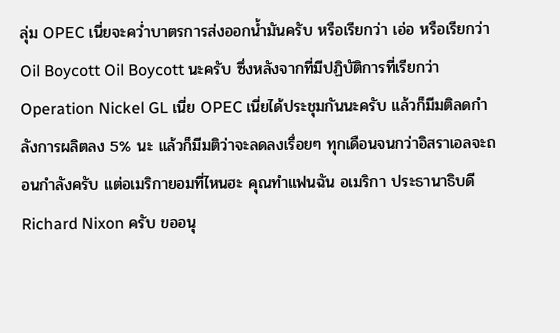ลุ่ม OPEC เนี่ยจะคว่ำบาตรการส่งออกน้ำมันครับ หรือเรียกว่า เอ่อ หรือเรียกว่า Oil Boycott Oil Boycott นะครับ ซึ่งหลังจากที่มีปฏิบัติการที่เรียกว่า Operation Nickel GL เนี่ย OPEC เนี่ยได้ประชุมกันนะครับ แล้วก็มีมติลดกำลังการผลิตลง 5% นะ แล้วก็มีมติว่าจะลดลงเรื่อยๆ ทุกเดือนจนกว่าอิสราเอลจะถอนกำลังครับ แต่อเมริกายอมที่ไหนฮะ คุณทำแฟนฉัน อเมริกา ประธานาธิบดี Richard Nixon ครับ ขออนุ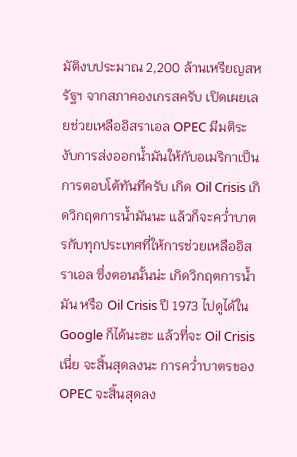มัติงบประมาณ 2,200 ล้านเหรียญสหรัฐฯ จากสภาคองเกรสครับ เปิดเผยเลยช่วยเหลืออิสราเอล OPEC มีมติระงับการส่งออกน้ำมันให้กับอเมริกาเป็นการตอบโต้ทันทีครับ เกิด Oil Crisis เกิดวิกฤตการน้ำมันนะ แล้วก็จะคว่ำบาตรกับทุกประเทศที่ให้การช่วยเหลืออิสราเอล ซึ่งตอนนั้นน่ะ เกิดวิกฤตการน้ำมัน หรือ Oil Crisis ปี 1973 ไปดูได้ใน Google ก็ได้นะฮะ แล้วที่จะ Oil Crisis เนี่ย จะสิ้นสุดลงนะ การคว่ำบาตรของ OPEC จะสิ้นสุดลง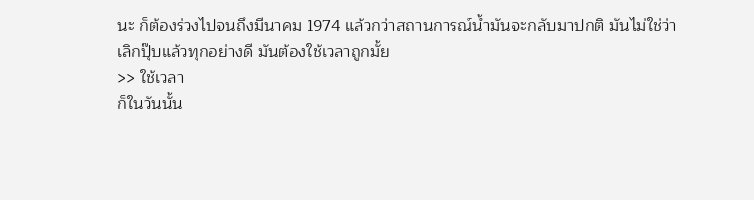นะ ก็ต้องร่วงไปจนถึงมีนาคม 1974 แล้วกว่าสถานการณ์น้ำมันจะกลับมาปกติ มันไม่ใช่ว่าเลิกปุ๊บแล้วทุกอย่างดี มันต้องใช้เวลาถูกมั้ย
>> ใช้เวลา
ก็ในวันนั้น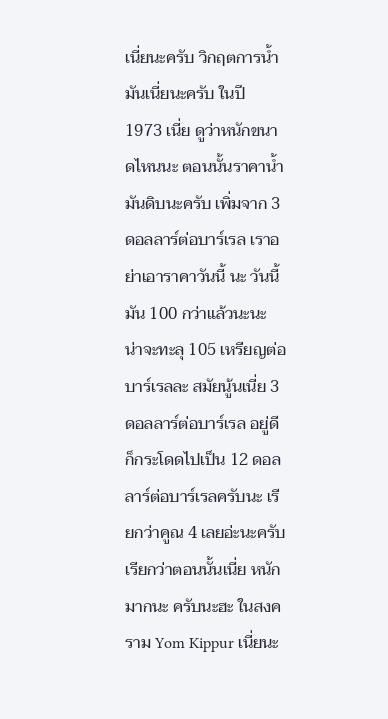เนี่ยนะครับ วิกฤตการน้ำมันเนี่ยนะครับ ในปี 1973 เนี่ย ดูว่าหนักขนาดไหนนะ ตอนนั้นราคาน้ำมันดิบนะครับ เพิ่มจาก 3 ดอลลาร์ต่อบาร์เรล เราอย่าเอาราคาวันนี้ นะ วันนี้มัน 100 กว่าแล้วนะนะ น่าจะทะลุ 105 เหรียญต่อบาร์เรลละ สมัยนู้นเนี่ย 3 ดอลลาร์ต่อบาร์เรล อยู่ดีก็กระโดดไปเป็น 12 ดอลลาร์ต่อบาร์เรลครับนะ เรียกว่าคูณ 4 เลยอ่ะนะครับ เรียกว่าตอนนั้นเนี่ย หนักมากนะ ครับนะฮะ ในสงคราม Yom Kippur เนี่ยนะ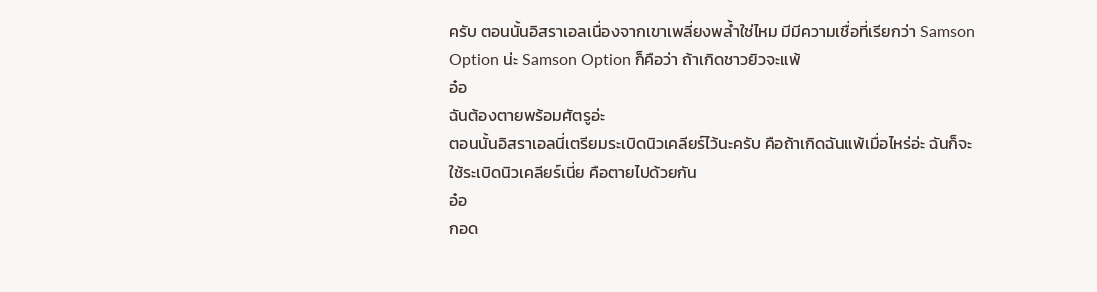ครับ ตอนนั้นอิสราเอลเนื่องจากเขาเพลี่ยงพล้ำใช่ไหม มีมีความเชื่อที่เรียกว่า Samson Option น่ะ Samson Option ก็คือว่า ถ้าเกิดชาวยิวจะแพ้
อ๋อ
ฉันต้องตายพร้อมศัตรูอ่ะ
ตอนนั้นอิสราเอลนี่เตรียมระเบิดนิวเคลียร์ไว้นะครับ คือถ้าเกิดฉันแพ้เมื่อไหร่อ่ะ ฉันก็จะใช้ระเบิดนิวเคลียร์เนี่ย คือตายไปด้วยกัน
อ๋อ
กอด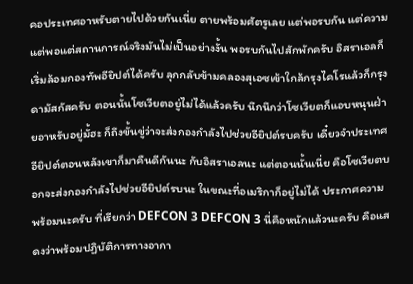คอประเทศอาหรับตายไปด้วยกันเนี่ย ตายพร้อมศัตรูเลย แต่พอรบกัน แต่ความแต่พอแต่สถานการณ์จริงมันไม่เป็นอย่างงั้น พอรบกันไปสักพักครับ อิสราเอลก็เริ่มล้อมกองทัพอียิปต์ได้ครับ ลุกกลับข้ามคลองสุเอซเข้าใกล้กรุงไคโรแล้วก็กรุงดามัสกัสครับ ตอนนั้นโซเวียตอยู่ไม่ได้แล้วครับ นึกนึกว่าโซเวียตก็แอบหนุนฝ่ายอาหรับอยู่มั้ฮะ ก็ถึงขั้นขู่ว่าจะส่งกองกำลังไปช่วยอียิปต์รบครับ เดี๋ยวจำประเทศอียิปต์ตอนหลังเขาก็มาคืนดีกันนะ กับอิสราเอลนะ แต่ตอนนั้นเนี่ย คือโซเวียตบอกจะส่งกองกำลังไปช่วยอียิปต์รบนะ ในขณะที่อเมริกาก็อยู่ไม่ได้ ประกาศความพร้อมนะครับ ที่เรียกว่า DEFCON 3 DEFCON 3 นี่คือหนักแล้วนะครับ คือแสดงว่าพร้อมปฏิบัติการทางอากา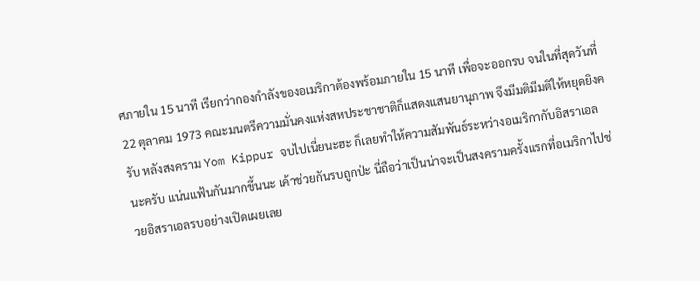ศภายใน 15 นาที เรียกว่ากองกำลังของอเมริกาต้องพร้อมภายใน 15 นาที เพื่อจะออกรบ จนในที่สุดวันที่ 22 ตุลาคม 1973 คณะมนตรีความมั่นคงแห่งสหประชาชาติก็แสดงแสนยานุภาพ จึงมีมติมีมติให้หยุดยิงครับ หลังสงคราม Yom Kippur จบไปเนี่ยนะฮะ ก็เลยทำให้ความสัมพันธ์ระหว่างอเมริกากับอิสราเอลนะครับ แน่นแฟ้นกันมากขึ้นนะ เค้าช่วยกันรบถูกป่ะ นี่ถือว่าเป็นน่าจะเป็นสงครามครั้งแรกที่อเมริกาไปช่วยอิสราเอลรบอย่างเปิดเผยเลย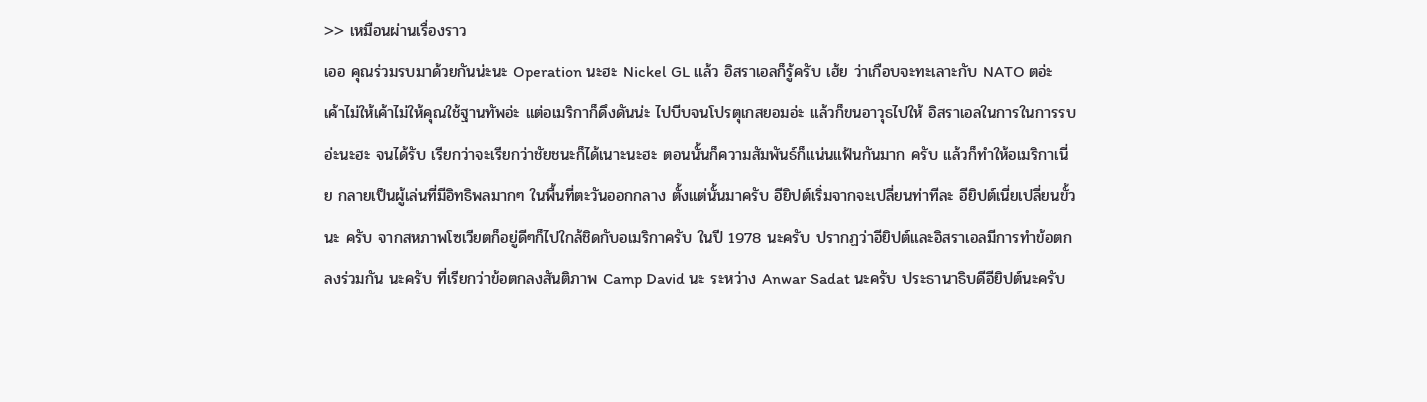>> เหมือนผ่านเรื่องราว
เออ คุณร่วมรบมาด้วยกันน่ะนะ Operation นะฮะ Nickel GL แล้ว อิสราเอลก็รู้ครับ เฮ้ย ว่าเกือบจะทะเลาะกับ NATO ตอ่ะ เค้าไม่ให้เค้าไม่ให้คุณใช้ฐานทัพอ่ะ แต่อเมริกาก็ดึงดันน่ะ ไปบีบจนโปรตุเกสยอมอ่ะ แล้วก็ขนอาวุธไปให้ อิสราเอลในการในการรบอ่ะนะฮะ จนได้รับ เรียกว่าจะเรียกว่าชัยชนะก็ได้เนาะนะฮะ ตอนนั้นก็ความสัมพันธ์ก็แน่นแฟ้นกันมาก ครับ แล้วก็ทำให้อเมริกาเนี่ย กลายเป็นผู้เล่นที่มีอิทธิพลมากๆ ในพื้นที่ตะวันออกกลาง ตั้งแต่นั้นมาครับ อียิปต์เริ่มจากจะเปลี่ยนท่าทีละ อียิปต์เนี่ยเปลี่ยนขั้วนะ ครับ จากสหภาพโซเวียตก็อยู่ดีๆก็ไปใกล้ชิดกับอเมริกาครับ ในปี 1978 นะครับ ปรากฏว่าอียิปต์และอิสราเอลมีการทำข้อตกลงร่วมกัน นะครับ ที่เรียกว่าข้อตกลงสันติภาพ Camp David นะ ระหว่าง Anwar Sadat นะครับ ประธานาธิบดีอียิปต์นะครับ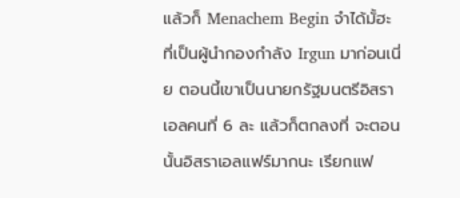แล้วก็ Menachem Begin จำได้มั้ฮะ ที่เป็นผู้นำกองกำลัง Irgun มาก่อนเนี่ย ตอนนี้เขาเป็นนายกรัฐมนตรีอิสราเอลคนที่ 6 ละ แล้วก็ตกลงที่ จะตอนนั้นอิสราเอลแฟร์มากนะ เรียกแฟ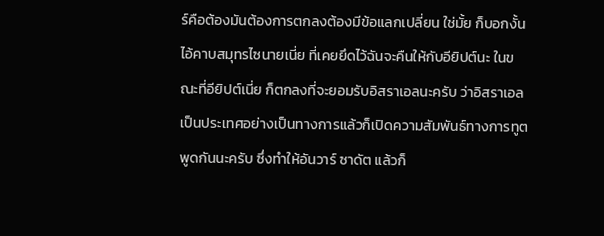ร์คือต้องมันต้องการตกลงต้องมีข้อแลกเปลี่ยน ใช่มั้ย ก็บอกงั้นไอ้คาบสมุทรไซนายเนี่ย ที่เคยยึดไว้ฉันจะคืนให้กับอียิปต์นะ ในขณะที่อียิปต์เนี่ย ก็ตกลงที่จะยอมรับอิสราเอลนะครับ ว่าอิสราเอลเป็นประเทศอย่างเป็นทางการแล้วก็เปิดความสัมพันธ์ทางการทูต พูดกันนะครับ ซึ่งทำให้อันวาร์ ซาดัต แล้วก็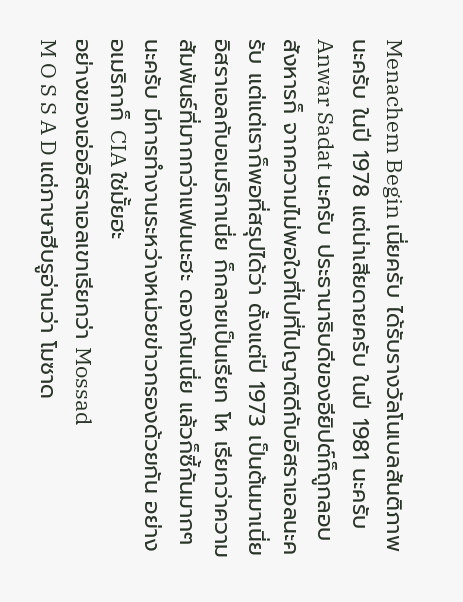Menachem Begin เนี่ยครับ ได้รับรางวัลโนเบลสันติภาพนะครับ ในปี 1978 แต่น่าเสียดายครับ ในปี 1981 นะครับ Anwar Sadat นะครับ ประธานาธิบดีของอียิปต์ก็ถูกลอบสังหารก็ จากความไม่พอใจที่ไปที่ไปญาติดีกับอิสราเอลนะครับ แต่แต่เราก็พอที่สรุปได้ว่า ตั้งแต่ปี 1973 เป็นต้นมาเนี่ย อิสราเอลกับอเมริกาเนี่ย ก็กลายเป็นเรียก โห เรียกว่าความสัมพันธ์ที่มากกว่าแฟนนะฮะ ดองกันเนี่ย แล้วก็ซี้กันมากๆ นะครับ มีการทำงานระหว่างหน่วยข่าวกรองด้วยกัน อย่างอเมริกาก็ CIA ใช่มั้ยฮะ
อย่างของเอ่ออิสราเอลเขาเรียกว่า Mossad
M O S S A D แต่ภาษาฮีบรูอ่านว่า โมซาด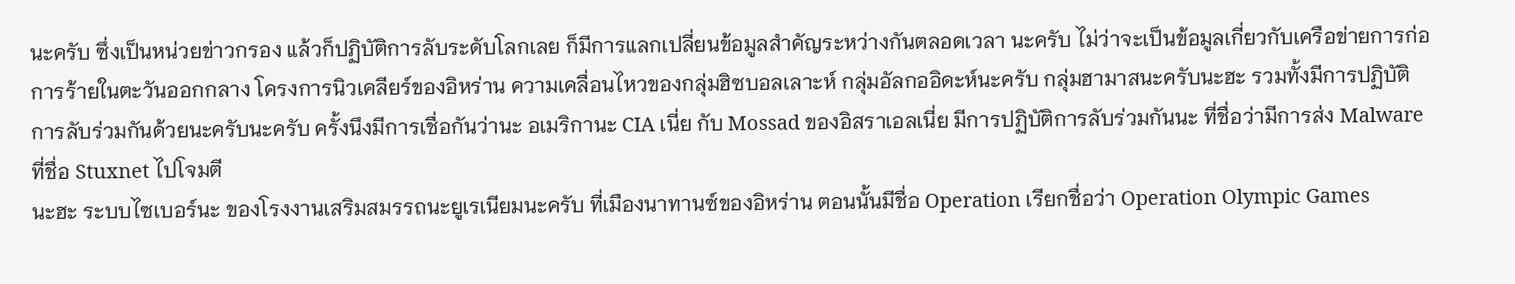นะครับ ซึ่งเป็นหน่วยข่าวกรอง แล้วก็ปฏิบัติการลับระดับโลกเลย ก็มีการแลกเปลี่ยนข้อมูลสำคัญระหว่างกันตลอดเวลา นะครับ ไม่ว่าจะเป็นข้อมูลเกี่ยวกับเครือข่ายการก่อการร้ายในตะวันออกกลาง โครงการนิวเคลียร์ของอิหร่าน ความเคลื่อนไหวของกลุ่มฮิซบอลเลาะห์ กลุ่มอัลกออิดะห์นะครับ กลุ่มฮามาสนะครับนะฮะ รวมทั้งมีการปฏิบัติการลับร่วมกันด้วยนะครับนะครับ ครั้งนึงมีการเชื่อกันว่านะ อเมริกานะ CIA เนี่ย กับ Mossad ของอิสราเอลเนี่ย มีการปฏิบัติการลับร่วมกันนะ ที่ชื่อว่ามีการส่ง Malware ที่ชื่อ Stuxnet ไปโจมตี
นะฮะ ระบบไซเบอร์นะ ของโรงงานเสริมสมรรถนะยูเรเนียมนะครับ ที่เมืองนาทานซ์ของอิหร่าน ตอนนั้นมีชื่อ Operation เรียกชื่อว่า Operation Olympic Games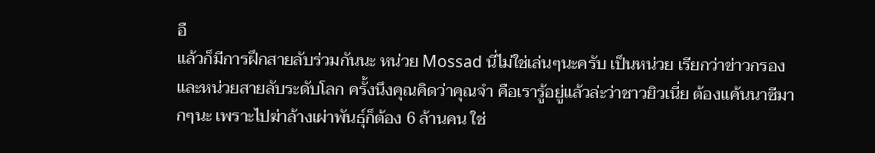อื
แล้วก็มีการฝึกสายลับร่วมกันนะ หน่วย Mossad นี่ไม่ใช่เล่นๆนะครับ เป็นหน่วย เรียกว่าข่าวกรองและหน่วยสายลับระดับโลก ครั้งนึงคุณคิดว่าคุณจำ คือเรารู้อยู่แล้วล่ะว่าชาวยิวเนี่ย ต้องแค้นนาซีมากๆนะ เพราะไปฆ่าล้างเผ่าพันธุ์ก็ต้อง 6 ล้านคน ใช่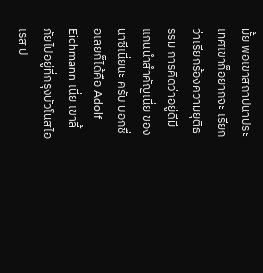มั้ย พอเขาสถาปนาประเทศเขาก็อยากจะ เรียกว่าเรียกร้องความยุติธรรม การคิดว่าอยู่ดีมีแกนนำสำคัญเนี่ย ของนาซีเนี่ยนะ ครับ บอกชื่อเลยก็ได้คือ Adolf Eichmann เนี่ย เขาลี้ภัยไปอยู่ที่กรุงบัวโนสไอเรส ป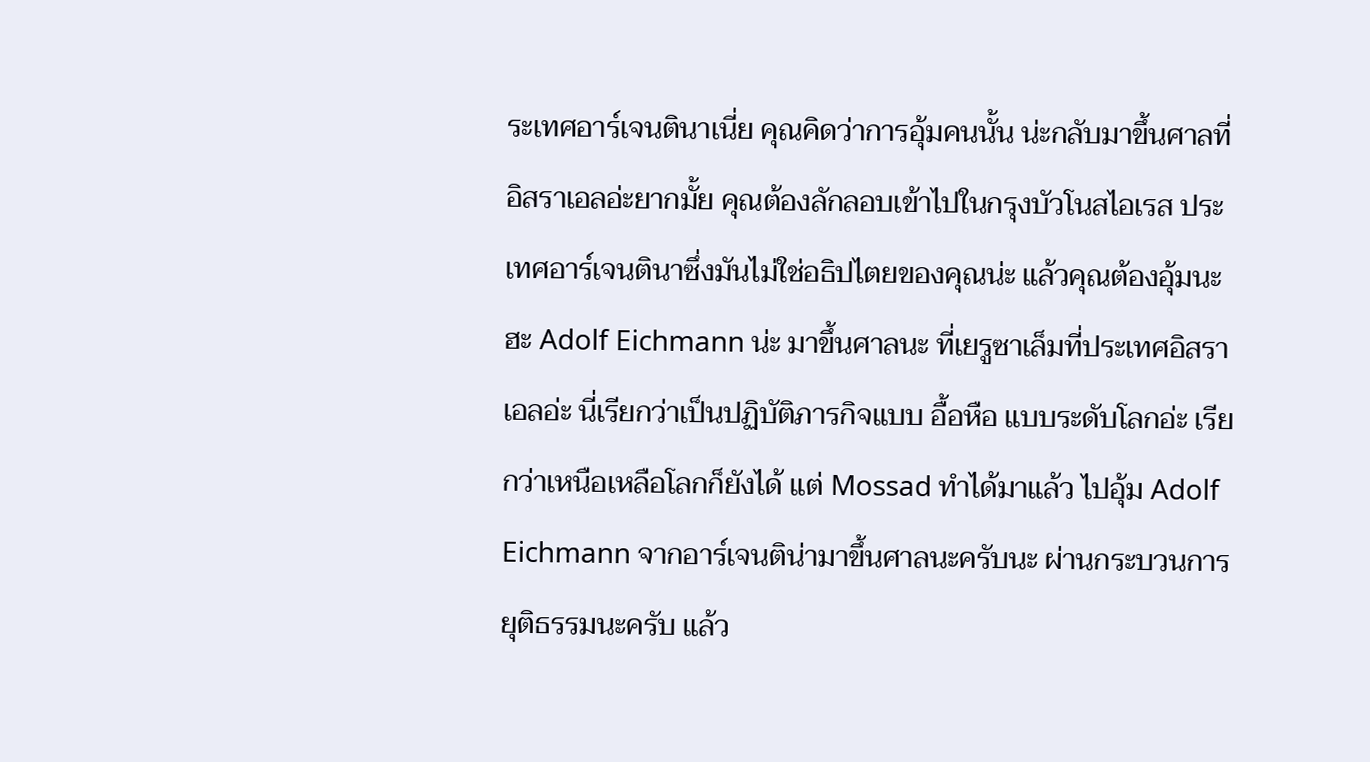ระเทศอาร์เจนตินาเนี่ย คุณคิดว่าการอุ้มคนนั้น น่ะกลับมาขึ้นศาลที่อิสราเอลอ่ะยากมั้ย คุณต้องลักลอบเข้าไปในกรุงบัวโนสไอเรส ประเทศอาร์เจนตินาซึ่งมันไม่ใช่อธิปไตยของคุณน่ะ แล้วคุณต้องอุ้มนะฮะ Adolf Eichmann น่ะ มาขึ้นศาลนะ ที่เยรูซาเล็มที่ประเทศอิสราเอลอ่ะ นี่เรียกว่าเป็นปฏิบัติภารกิจแบบ อื้อหือ แบบระดับโลกอ่ะ เรียกว่าเหนือเหลือโลกก็ยังได้ แต่ Mossad ทำได้มาแล้ว ไปอุ้ม Adolf Eichmann จากอาร์เจนติน่ามาขึ้นศาลนะครับนะ ผ่านกระบวนการยุติธรรมนะครับ แล้ว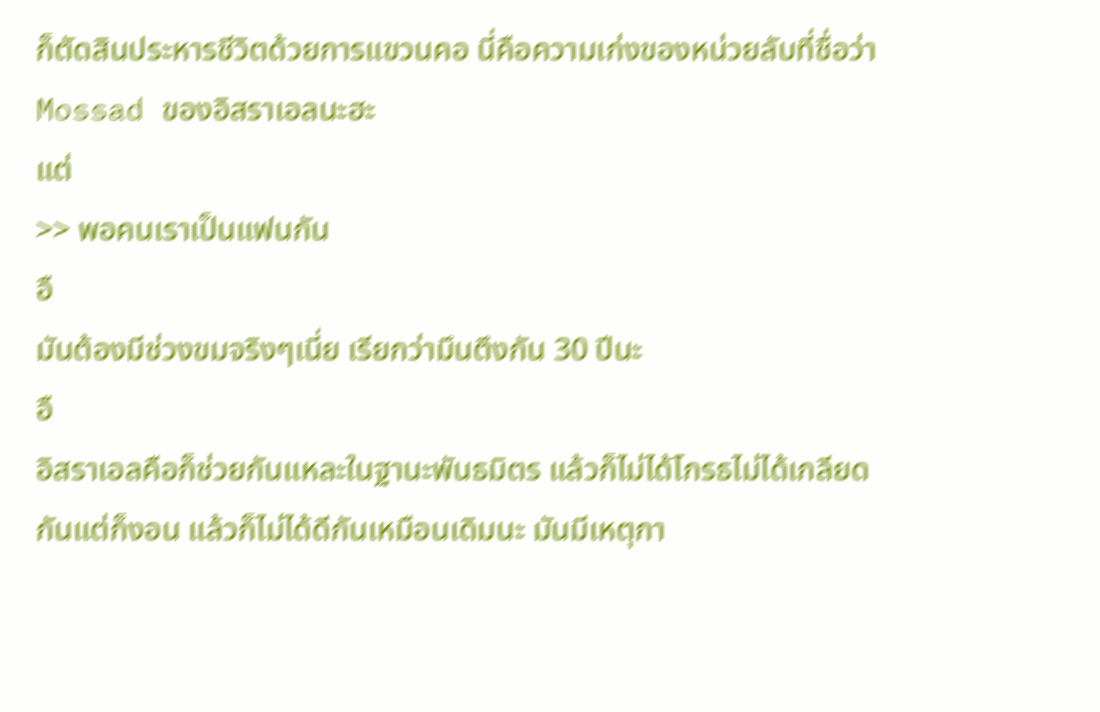ก็ตัดสินประหารชีวิตด้วยการแขวนคอ นี่คือความเก่งของหน่วยลับที่ชื่อว่า Mossad ของอิสราเอลนะฮะ
แต่
>> พอคนเราเป็นแฟนกัน
อื
มันต้องมีช่วงขมจริงๆเนี่ย เรียกว่ามึนตึงกัน 30 ปีนะ
อื
อิสราเอลคือก็ช่วยกันแหละในฐานะพันธมิตร แล้วก็ไม่ได้โกรธไม่ได้เกลียดกันแต่ก็งอน แล้วก็ไม่ได้ดีกันเหมือนเดิมนะ มันมีเหตุกา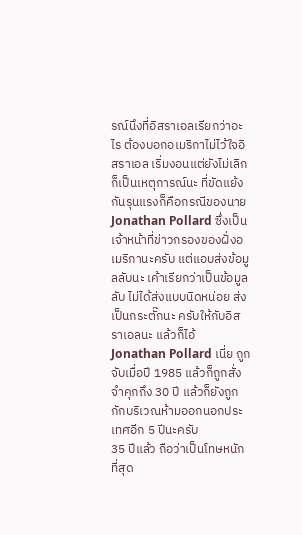รณ์นึงที่อิสราเอลเรียกว่าอะไร ต้องบอกอเมริกาไม่ไว้ใจอิสราเอล เริ่มงอนแต่ยังไม่เลิก ก็เป็นเหตุการณ์นะ ที่ขัดแย้งกันรุนแรงก็คือกรณีของนาย Jonathan Pollard ซึ่งเป็นเจ้าหน้าที่ข่าวกรองของฝั่งอเมริกานะครับ แต่แอบส่งข้อมูลลับนะ เค้าเรียกว่าเป็นข้อมูลลับ ไม่ได้ส่งแบบนิดหน่อย ส่งเป็นกระตั๊กนะ ครับให้กับอิสราเอลนะ แล้วก็ไอ้ Jonathan Pollard เนี่ย ถูกจับเมื่อปี 1985 แล้วก็ถูกสั่งจำคุกถึง 30 ปี แล้วก็ยังถูกกักบริเวณห้ามออกนอกประเทศอีก 5 ปีนะครับ
35 ปีแล้ว ถือว่าเป็นโทษหนักที่สุด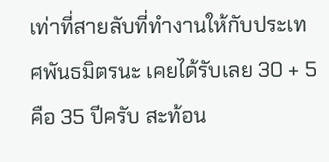เท่าที่สายลับที่ทำงานให้กับประเทศพันธมิตรนะ เคยได้รับเลย 30 + 5 คือ 35 ปีครับ สะท้อน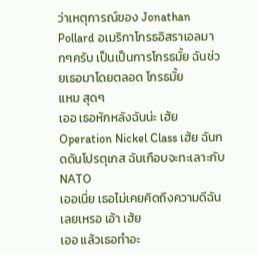ว่าเหตุการณ์ของ Jonathan Pollard อเมริกาโกรธอิสราเอลมากๆครับ เป็นเป็นการโกรธมั้ย ฉันช่วยเธอมาโดยตลอด โกรธมั้ย
แหม สุดๆ
เออ เธอหักหลังฉันน่ะ เฮ้ย Operation Nickel Class เฮ้ย ฉันกดดันโปรตุเกส ฉันเกือบจะทะเลาะกับ NATO
เออเนี่ย เธอไม่เคยคิดถึงความดีฉันเลยเหรอ เอ้า เฮ้ย
เออ แล้วเธอทำอะ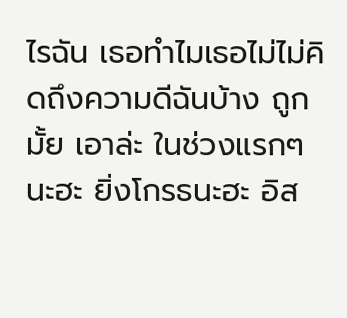ไรฉัน เธอทำไมเธอไม่ไม่คิดถึงความดีฉันบ้าง ถูกมั้ย เอาล่ะ ในช่วงแรกๆ นะฮะ ยิ่งโกรธนะฮะ อิส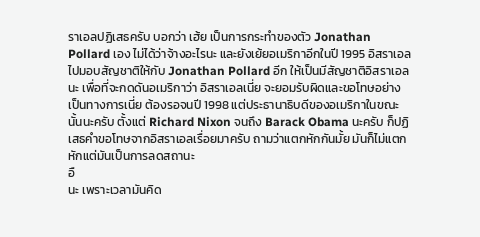ราเอลปฏิเสธครับ บอกว่า เฮ้ย เป็นการกระทำของตัว Jonathan Pollard เอง ไม่ได้ว่าจ้างอะไรนะ และยังเย้ยอเมริกาอีกในปี 1995 อิสราเอลไปมอบสัญชาติให้กับ Jonathan Pollard อีก ให้เป็นมีสัญชาติอิสราเอลนะ เพื่อที่จะกดดันอเมริกาว่า อิสราเอลเนี่ย จะยอมรับผิดและขอโทษอย่างเป็นทางการเนี่ย ต้องรอจนปี 1998 แต่ประธานาธิบดีของอเมริกาในขณะนั้นนะครับ ตั้งแต่ Richard Nixon จนถึง Barack Obama นะครับ ก็ปฏิเสธคำขอโทษจากอิสราเอลเรื่อยมาครับ ถามว่าแตกหักกันมั้ย มันก็ไม่แตกหักแต่มันเป็นการลดสถานะ
อื
นะ เพราะเวลามันคิด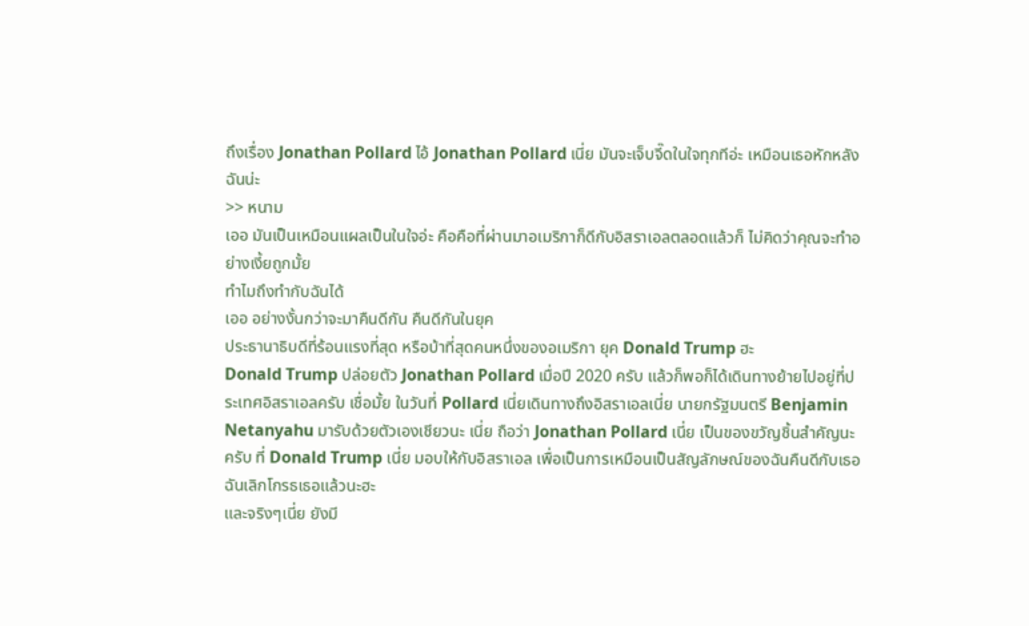ถึงเรื่อง Jonathan Pollard ไอ้ Jonathan Pollard เนี่ย มันจะเจ็บจี๊ดในใจทุกทีอ่ะ เหมือนเธอหักหลังฉันน่ะ
>> หนาม
เออ มันเป็นเหมือนแผลเป็นในใจอ่ะ คือคือที่ผ่านมาอเมริกาก็ดีกับอิสราเอลตลอดแล้วก็ ไม่คิดว่าคุณจะทำอย่างเงี้ยถูกมั้ย
ทำไมถึงทำกับฉันได้
เออ อย่างงั้นกว่าจะมาคืนดีกัน คืนดีกันในยุค
ประธานาธิบดีที่ร้อนแรงที่สุด หรือบ้าที่สุดคนหนึ่งของอเมริกา ยุค Donald Trump ฮะ
Donald Trump ปล่อยตัว Jonathan Pollard เมื่อปี 2020 ครับ แล้วก็พอก็ได้เดินทางย้ายไปอยู่ที่ประเทศอิสราเอลครับ เชื่อมั้ย ในวันที่ Pollard เนี่ยเดินทางถึงอิสราเอลเนี่ย นายกรัฐมนตรี Benjamin Netanyahu มารับด้วยตัวเองเชียวนะ เนี่ย ถือว่า Jonathan Pollard เนี่ย เป็นของขวัญชิ้นสำคัญนะครับ ที่ Donald Trump เนี่ย มอบให้กับอิสราเอล เพื่อเป็นการเหมือนเป็นสัญลักษณ์ของฉันคืนดีกับเธอ
ฉันเลิกโกรธเธอแล้วนะฮะ
และจริงๆเนี่ย ยังมี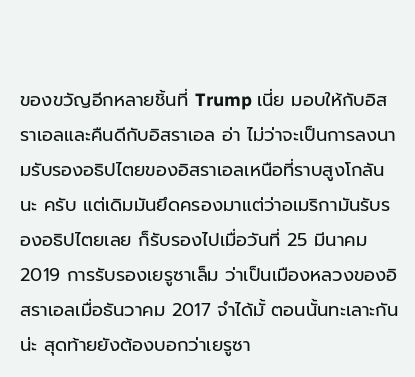ของขวัญอีกหลายชิ้นที่ Trump เนี่ย มอบให้กับอิสราเอลและคืนดีกับอิสราเอล อ่า ไม่ว่าจะเป็นการลงนามรับรองอธิปไตยของอิสราเอลเหนือที่ราบสูงโกลันนะ ครับ แต่เดิมมันยึดครองมาแต่ว่าอเมริกามันรับรองอธิปไตยเลย ก็รับรองไปเมื่อวันที่ 25 มีนาคม 2019 การรับรองเยรูซาเล็ม ว่าเป็นเมืองหลวงของอิสราเอลเมื่อธันวาคม 2017 จำได้มั้ ตอนนั้นทะเลาะกันน่ะ สุดท้ายยังต้องบอกว่าเยรูซา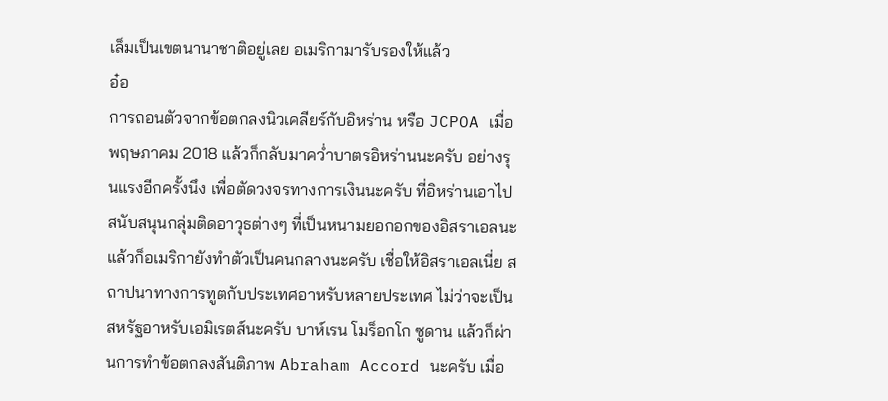เล็มเป็นเขตนานาชาติอยู่เลย อเมริกามารับรองให้แล้ว
อ๋อ
การถอนตัวจากข้อตกลงนิวเคลียร์กับอิหร่าน หรือ JCPOA เมื่อพฤษภาคม 2018 แล้วก็กลับมาคว่ำบาตรอิหร่านนะครับ อย่างรุนแรงอีกครั้งนึง เพื่อตัดวงจรทางการเงินนะครับ ที่อิหร่านเอาไปสนับสนุนกลุ่มติดอาวุธต่างๆ ที่เป็นหนามยอกอกของอิสราเอลนะ แล้วก็อเมริกายังทำตัวเป็นคนกลางนะครับ เชื่อให้อิสราเอลเนี่ย สถาปนาทางการทูตกับประเทศอาหรับหลายประเทศ ไม่ว่าจะเป็นสหรัฐอาหรับเอมิเรตส์นะครับ บาห์เรน โมร็อกโก ซูดาน แล้วก็ผ่านการทำข้อตกลงสันติภาพ Abraham Accord นะครับ เมื่อ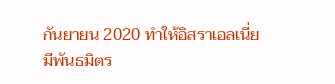กันยายน 2020 ทำให้อิสราเอลเนี่ย มีพันธมิตร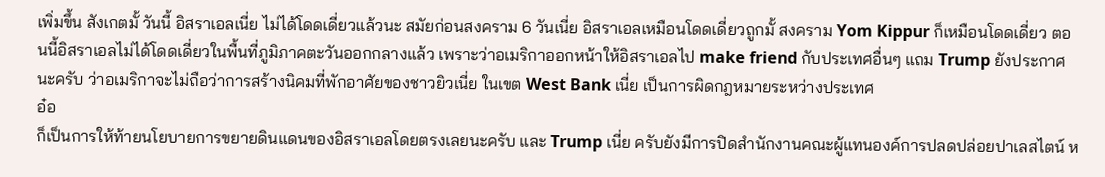เพิ่มขึ้น สังเกตมั้ วันนี้ อิสราเอลเนี่ย ไม่ได้โดดเดี่ยวแล้วนะ สมัยก่อนสงคราม 6 วันเนี่ย อิสราเอลเหมือนโดดเดี่ยวถูกมั้ สงคราม Yom Kippur ก็เหมือนโดดเดี่ยว ตอนนี้อิสราเอลไม่ได้โดดเดี่ยวในพื้นที่ภูมิภาคตะวันออกกลางแล้ว เพราะว่าอเมริกาออกหน้าให้อิสราเอลไป make friend กับประเทศอื่นๆ แถม Trump ยังประกาศนะครับ ว่าอเมริกาจะไม่ถือว่าการสร้างนิคมที่พักอาศัยของชาวยิวเนี่ย ในเขต West Bank เนี่ย เป็นการผิดกฎหมายระหว่างประเทศ
อ๋อ
ก็เป็นการให้ท้ายนโยบายการขยายดินแดนของอิสราเอลโดยตรงเลยนะครับ และ Trump เนี่ย ครับยังมีการปิดสำนักงานคณะผู้แทนองค์การปลดปล่อยปาเลสไตน์ ห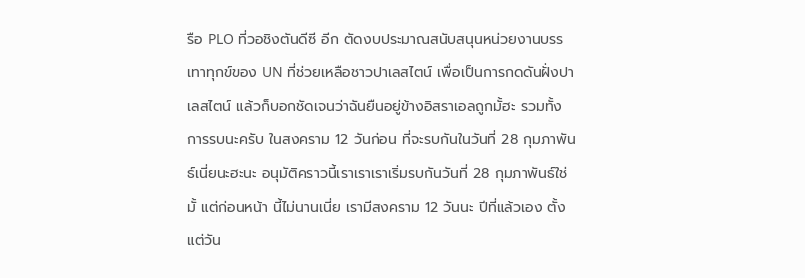รือ PLO ที่วอชิงตันดีซี อีก ตัดงบประมาณสนับสนุนหน่วยงานบรรเทาทุกข์ของ UN ที่ช่วยเหลือชาวปาเลสไตน์ เพื่อเป็นการกดดันฝั่งปาเลสไตน์ แล้วก็บอกชัดเจนว่าฉันยืนอยู่ข้างอิสราเอลถูกมั้ฮะ รวมทั้งการรบนะครับ ในสงคราม 12 วันก่อน ที่จะรบกันในวันที่ 28 กุมภาพันธ์เนี่ยนะฮะนะ อนุมัติคราวนี้เราเราเราเริ่มรบกันวันที่ 28 กุมภาพันธ์ใช่มั้ แต่ก่อนหน้า นี้ไม่นานเนี่ย เรามีสงคราม 12 วันนะ ปีที่แล้วเอง ตั้งแต่วัน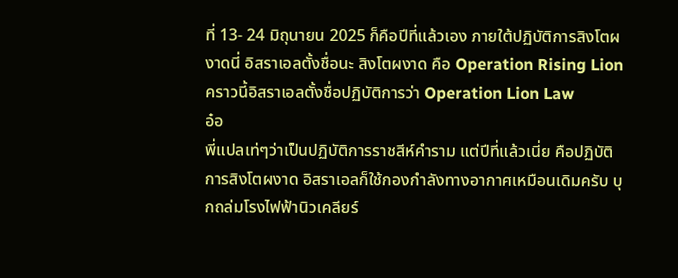ที่ 13- 24 มิถุนายน 2025 ก็คือปีที่แล้วเอง ภายใต้ปฏิบัติการสิงโตผงาดนี่ อิสราเอลตั้งชื่อนะ สิงโตผงาด คือ Operation Rising Lion คราวนี้อิสราเอลตั้งชื่อปฏิบัติการว่า Operation Lion Law
อ๋อ
พี่แปลเท่ๆว่าเป็นปฏิบัติการราชสีห์คำราม แต่ปีที่แล้วเนี่ย คือปฏิบัติการสิงโตผงาด อิสราเอลก็ใช้กองกำลังทางอากาศเหมือนเดิมครับ บุกถล่มโรงไฟฟ้านิวเคลียร์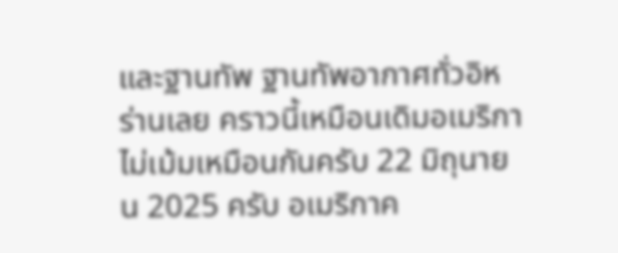และฐานทัพ ฐานทัพอากาศทั่วอิหร่านเลย คราวนี้เหมือนเดิมอเมริกาไม่เม้มเหมือนกันครับ 22 มิถุนายน 2025 ครับ อเมริกาค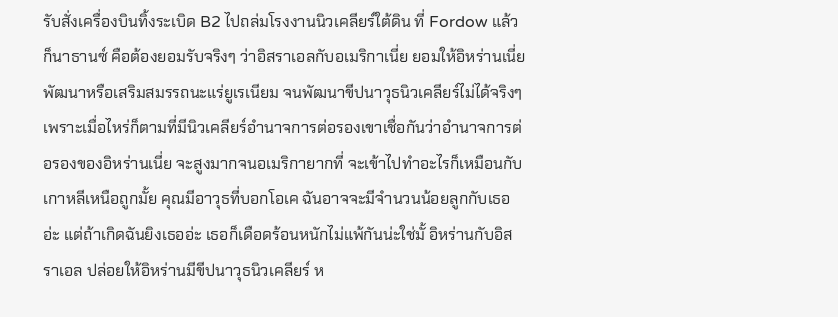รับสั่งเครื่องบินทิ้งระเบิด B2 ไปถล่มโรงงานนิวเคลียร์ใต้ดิน ที่ Fordow แล้วก็นาธานซ์ คือต้องยอมรับจริงๆ ว่าอิสราเอลกับอเมริกาเนี่ย ยอมให้อิหร่านเนี่ยพัฒนาหรือเสริมสมรรถนะแร่ยูเรเนียม จนพัฒนาขีปนาวุธนิวเคลียร์ไม่ได้จริงๆ เพราะเมื่อไหร่ก็ตามที่มีนิวเคลียร์อำนาจการต่อรองเขาเชื่อกันว่าอำนาจการต่อรองของอิหร่านเนี่ย จะสูงมากจนอเมริกายากที่ จะเข้าไปทำอะไรก็เหมือนกับเกาหลีเหนือถูกมั้ย คุณมีอาวุธที่บอกโอเค ฉันอาจจะมีจำนวนน้อยลูกกับเธออ่ะ แต่ถ้าเกิดฉันยิงเธออ่ะ เธอก็เดือดร้อนหนักไม่แพ้กันน่ะใช่มั้ อิหร่านกับอิสราเอล ปล่อยให้อิหร่านมีขีปนาวุธนิวเคลียร์ ห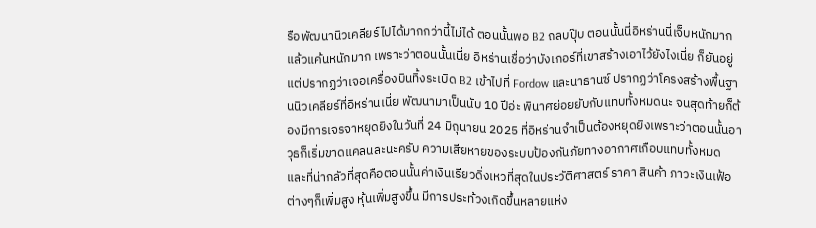รือพัฒนานิวเคลียร์ไปได้มากกว่านี้ไม่ได้ ตอนนั้นพอ B2 ถลบปุ๊บ ตอนนั้นนี่อิหร่านนี่เจ็บหนักมากแล้วแค้นหนักมาก เพราะว่าตอนนั้นเนี่ย อิหร่านเชื่อว่าบังเกอร์ที่เขาสร้างเอาไว้ยังไงเนี่ย ก็ยันอยู่ แต่ปรากฏว่าเจอเครื่องบินทิ้งระเบิด B2 เข้าไปที่ Fordow และนาธานซ์ ปรากฏว่าโครงสร้างพื้นฐานนิวเคลียร์ที่อิหร่านเนี่ย พัฒนามาเป็นนับ 10 ปีอ่ะ พินาศย่อยยับกับแทบทั้งหมดนะ จนสุดท้ายก็ต้องมีการเจรจาหยุดยิงในวันที่ 24 มิถุนายน 2025 ที่อิหร่านจำเป็นต้องหยุดยิงเพราะว่าตอนนั้นอาวุธก็เริ่มขาดแคลนละนะครับ ความเสียหายของระบบป้องกันภัยทางอากาศเกือบแทบทั้งหมด
และที่น่ากลัวที่สุดคือตอนนั้นค่าเงินเรียวดิ่งเหวที่สุดในประวัติศาสตร์ ราคา สินค้า ภาวะเงินเฟ้อต่างๆก็เพิ่มสูง หุ้นเพิ่มสูงขึ้น มีการประท้วงเกิดขึ้นหลายแห่ง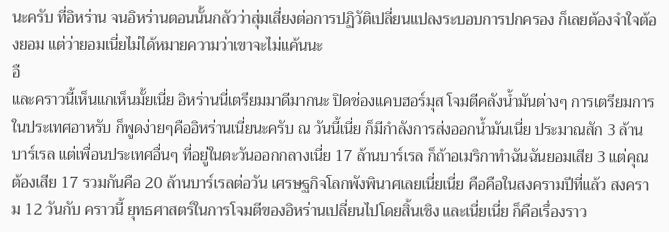นะครับ ที่อิหร่าน จนอิหร่านตอนนั้นกลัวว่าสุ่มเสี่ยงต่อการปฏิวัติเปลี่ยนแปลงระบอบการปกครอง ก็เลยต้องจำใจต้องยอม แต่ว่ายอมเนี่ยไม่ได้หมายความว่าเขาจะไม่แค้นนะ
อื
และคราวนี้เห็นแกเห็นมั้ยเนี่ย อิหร่านนี่เตรียมมาดีมากนะ ปิดช่องแคบฮอร์มุส โจมตีคลังน้ำมันต่างๆ การเตรียมการ
ในประเทศอาหรับ ก็พูดง่ายๆคืออิหร่านเนี่ยนะครับ ณ วันนี้เนี่ย ก็มีกำลังการส่งออกน้ำมันเนี่ย ประมาณสัก 3 ล้านบาร์เรล แต่เพื่อนประเทศอื่นๆ ที่อยู่ในตะวันออกกลางเนี่ย 17 ล้านบาร์เรล ก็ถ้าอเมริกาทำฉันฉันยอมเสีย 3 แต่คุณต้องเสีย 17 รวมกันคือ 20 ล้านบาร์เรลต่อวัน เศรษฐกิจโลกพังพินาศเลยเนี่ยเนี่ย คือคือในสงครามปีที่แล้ว สงคราม 12 วันกับ คราวนี้ ยุทธศาสตร์ในการโจมตีของอิหร่านเปลี่ยนไปโดยสิ้นเชิง และเนี่ยเนี่ย ก็คือเรื่องราว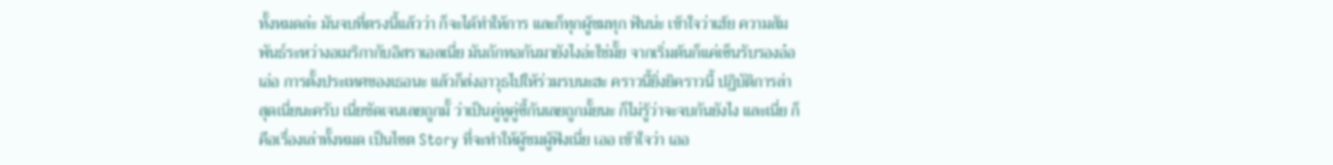ทั้งหมดล่ะ มันจบที่ตรงนี้แล้วว่า ก็จะได้ทำให้การ และก็ทุกผู้ชมทุก ฟันน่ะ เข้าใจว่าเฮ้ย ความสัมพันธ์ระหว่างอเมริกากับอิสราเอลเนี่ย มันถักทอกันมายังไงอ่ะใช่มั้ย จากเริ่มต้นก็แค่เซ็นรับรองอ๋อ
เอ่อ การตั้งประเทศของเธอนะ แล้วก็ส่งอาวุธไปให้ร่วมรบนะฮะ คราวนี้ยิ่งยิคราวนี้ ปฏิบัติการล่าสุดเนี่ยนะครับ เนี่ยชัดเจนเลยถูกมั้ ว่าเป็นคู่หูคู่ซี้กันเลยถูกมั้ยนะ ก็ไม่รู้ว่าจะจบกันยังไง และเนี่ย ก็คือเรื่องเล่าทั้งหมด เป็นไซต Story ที่จะทำให้ผู้ชมผู้ฟังเนี่ย เออ เข้าใจว่า เออ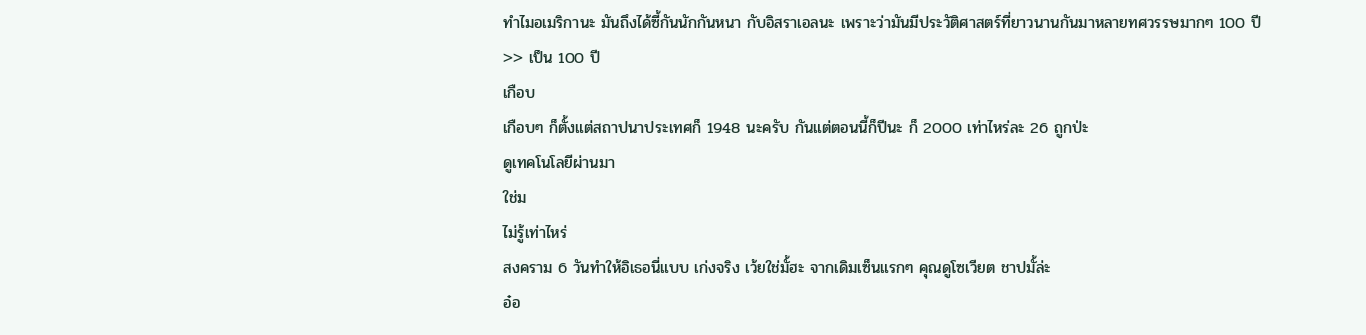ทำไมอเมริกานะ มันถึงได้ซี้กันนักกันหนา กับอิสราเอลนะ เพราะว่ามันมีประวัติศาสตร์ที่ยาวนานกันมาหลายทศวรรษมากๆ 100 ปี
>> เป็น 100 ปี
เกือบ
เกือบๆ ก็ตั้งแต่สถาปนาประเทศก็ 1948 นะครับ กันแต่ตอนนี้ก็ปีนะ ก็ 2000 เท่าไหร่ละ 26 ถูกป่ะ
ดูเทคโนโลยีผ่านมา
ใช่ม
ไม่รู้เท่าไหร่
สงคราม 6 วันทำให้อิเธอนี่แบบ เก่งจริง เว้ยใช่มั้ฮะ จากเดิมเซ็นแรกๆ คุณดูโซเวียต ชาปมั้ล่ะ
อ๋อ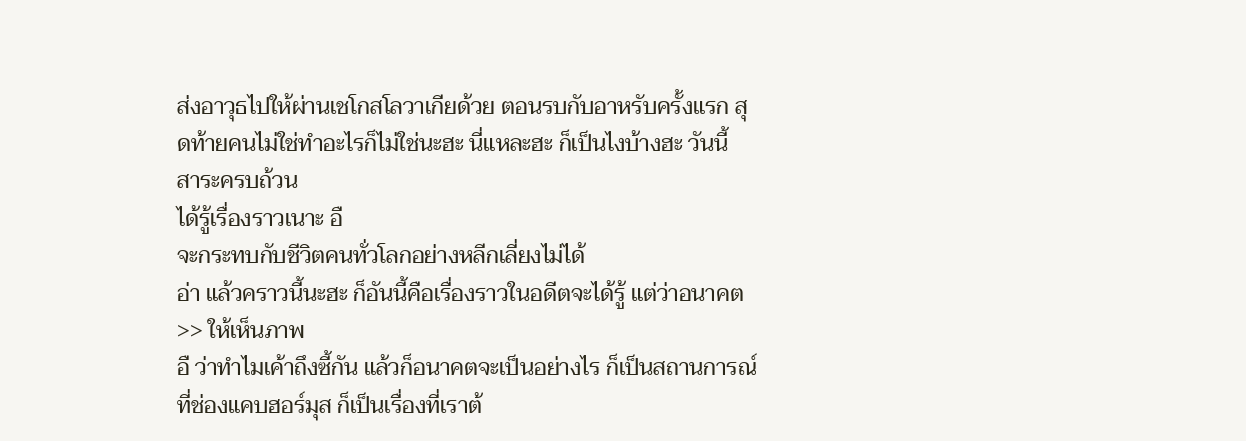ส่งอาวุธไปให้ผ่านเชโกสโลวาเกียด้วย ตอนรบกับอาหรับครั้งแรก สุดท้ายคนไม่ใช่ทำอะไรก็ไม่ใช่นะฮะ นี่แหละฮะ ก็เป็นไงบ้างฮะ วันนี้
สาระครบถ้วน
ได้รู้เรื่องราวเนาะ อื
จะกระทบกับชีวิตคนทั่วโลกอย่างหลีกเลี่ยงไม่ได้
อ่า แล้วคราวนี้นะฮะ ก็อันนี้คือเรื่องราวในอดีตจะได้รู้ แต่ว่าอนาคต
>> ให้เห็นภาพ
อื ว่าทำไมเค้าถึงซี้กัน แล้วก็อนาคตจะเป็นอย่างไร ก็เป็นสถานการณ์ที่ช่องแคบฮอร์มุส ก็เป็นเรื่องที่เราต้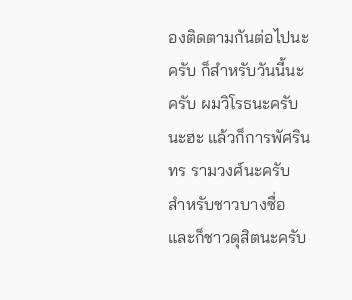องติดตามกันต่อไปนะครับ ก็สำหรับวันนี้นะครับ ผมวิโรธนะครับนะฮะ แล้วก็การพัศรินทร รามวงศ์นะครับ สำหรับชาวบางซื่อและก็ชาวดุสิตนะครับ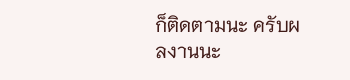ก็ติดตามนะ ครับผลงานนะ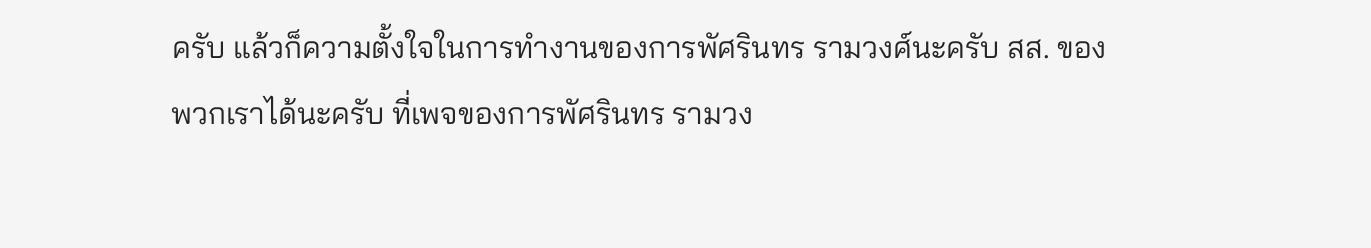ครับ แล้วก็ความตั้งใจในการทำงานของการพัศรินทร รามวงศ์นะครับ สส. ของพวกเราได้นะครับ ที่เพจของการพัศรินทร รามวง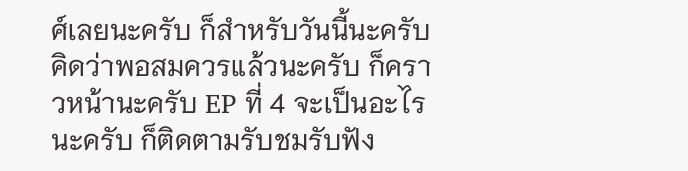ศ์เลยนะครับ ก็สำหรับวันนี้นะครับ คิดว่าพอสมควรแล้วนะครับ ก็คราวหน้านะครับ EP ที่ 4 จะเป็นอะไรนะครับ ก็ติดตามรับชมรับฟัง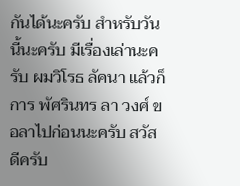กันได้นะครับ สำหรับวันนี้นะครับ มีเรื่องเล่านะครับ ผมวิโรธ ลัคนา แล้วก็การ พัศรินทร ลา วงศ์ ขอลาไปก่อนนะครับ สวัสดีครับ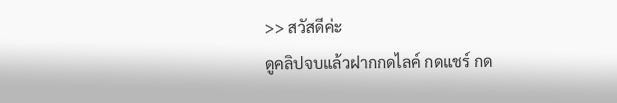>> สวัสดีค่ะ
ดูคลิปจบแล้วฝากกดไลค์ กดแชร์ กด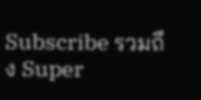Subscribe รวมถึง Super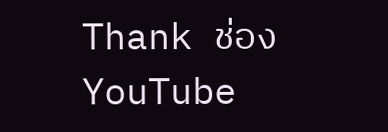Thank ช่อง YouTube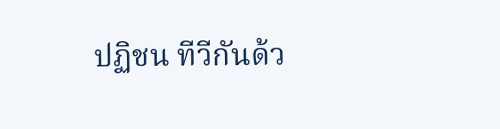ปฏิชน ทีวีกันด้ว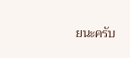ยนะครับ